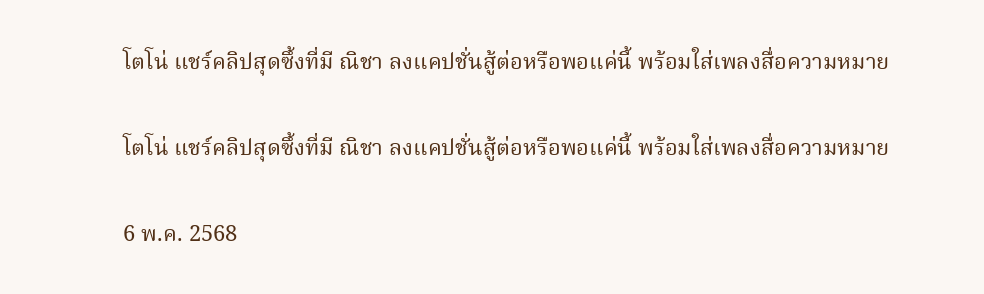โตโน่ แชร์คลิปสุดซึ้งที่มี ณิชา ลงแคปชั่นสู้ต่อหรือพอแค่นี้ พร้อมใส่เพลงสื่อความหมาย

โตโน่ แชร์คลิปสุดซึ้งที่มี ณิชา ลงแคปชั่นสู้ต่อหรือพอแค่นี้ พร้อมใส่เพลงสื่อความหมาย

6 พ.ค. 2568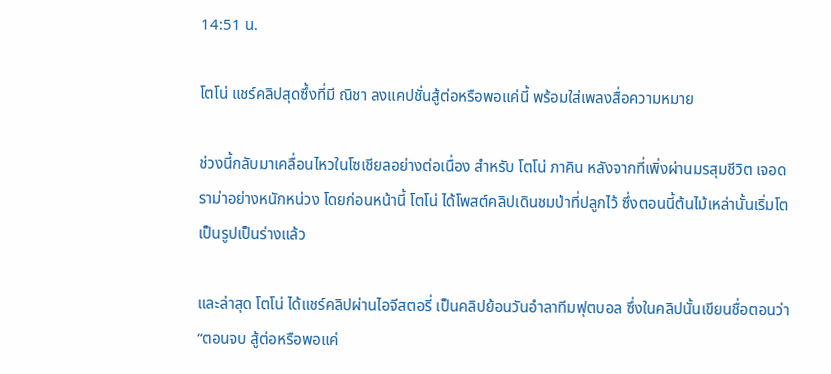14:51 น.

โตโน่ แชร์คลิปสุดซึ้งที่มี ณิชา ลงแคปชั่นสู้ต่อหรือพอแค่นี้ พร้อมใส่เพลงสื่อความหมาย

ช่วงนี้กลับมาเคลื่อนไหวในโซเชียลอย่างต่อเนื่อง สำหรับ โตโน่ ภาคิน หลังจากที่เพิ่งผ่านมรสุมชีวิต เจอดราม่าอย่างหนักหน่วง โดยก่อนหน้านี้ โตโน่ ได้โพสต์คลิปเดินชมป่าที่ปลูกไว้ ซึ่งตอนนี้ต้นไม้เหล่านั้นเริ่มโตเป็นรูปเป็นร่างแล้ว

และล่าสุด โตโน่ ได้แชร์คลิปผ่านไอจีสตอรี่ เป็นคลิปย้อนวันอำลาทีมฟุตบอล ซึ่งในคลิปนั้นเขียนชื่อตอนว่า “ตอนจบ สู้ต่อหรือพอแค่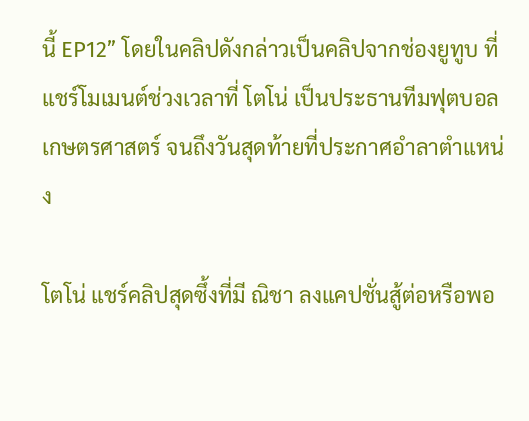นี้ EP12” โดยในคลิปดังกล่าวเป็นคลิปจากช่องยูทูบ ที่แชร์โมเมนต์ช่วงเวลาที่ โตโน่ เป็นประธานทีมฟุตบอลเกษตรศาสตร์ จนถึงวันสุดท้ายที่ประกาศอำลาตำแหน่ง

โตโน่ แชร์คลิปสุดซึ้งที่มี ณิชา ลงแคปชั่นสู้ต่อหรือพอ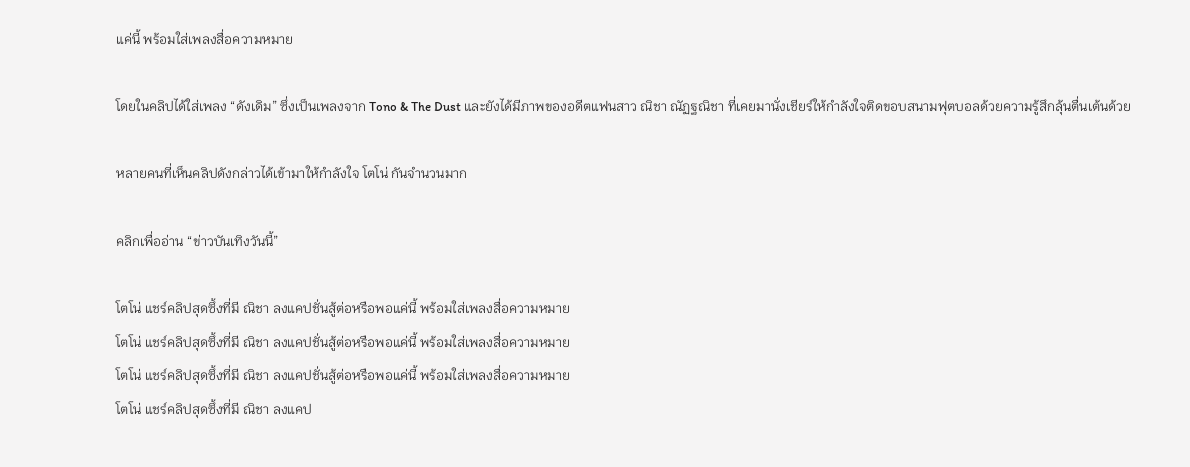แค่นี้ พร้อมใส่เพลงสื่อความหมาย

โดยในคลิปได้ใส่เพลง “ดังเดิม” ซึ่งเป็นเพลงจาก Tono & The Dust และยังได้มีภาพของอดีตแฟนสาว ณิชา ณัฏฐณิชา ที่เคยมานั่งเชียร์ให้กำลังใจติดขอบสนามฟุตบอลด้วยความรู้สึกลุ้นตื่นเต้นด้วย

หลายคนที่เห็นคลิปดังกล่าวได้เข้ามาให้กำลังใจ โตโน่ กันจำนวนมาก

คลิกเพื่ออ่าน “ข่าวบันเทิงวันนี้”

โตโน่ แชร์คลิปสุดซึ้งที่มี ณิชา ลงแคปชั่นสู้ต่อหรือพอแค่นี้ พร้อมใส่เพลงสื่อความหมาย
โตโน่ แชร์คลิปสุดซึ้งที่มี ณิชา ลงแคปชั่นสู้ต่อหรือพอแค่นี้ พร้อมใส่เพลงสื่อความหมาย
โตโน่ แชร์คลิปสุดซึ้งที่มี ณิชา ลงแคปชั่นสู้ต่อหรือพอแค่นี้ พร้อมใส่เพลงสื่อความหมาย
โตโน่ แชร์คลิปสุดซึ้งที่มี ณิชา ลงแคป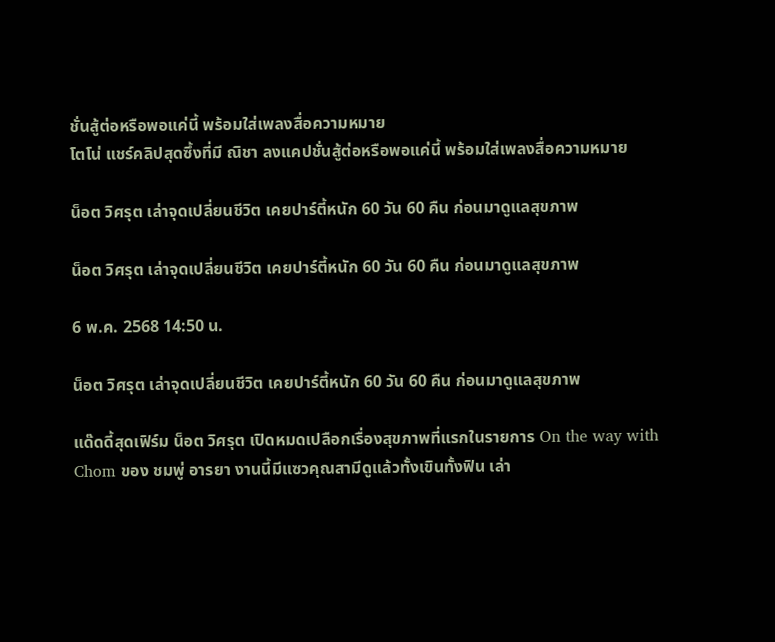ชั่นสู้ต่อหรือพอแค่นี้ พร้อมใส่เพลงสื่อความหมาย
โตโน่ แชร์คลิปสุดซึ้งที่มี ณิชา ลงแคปชั่นสู้ต่อหรือพอแค่นี้ พร้อมใส่เพลงสื่อความหมาย

น็อต วิศรุต เล่าจุดเปลี่ยนชีวิต เคยปาร์ตี้หนัก 60 วัน 60 คืน ก่อนมาดูแลสุขภาพ

น็อต วิศรุต เล่าจุดเปลี่ยนชีวิต เคยปาร์ตี้หนัก 60 วัน 60 คืน ก่อนมาดูแลสุขภาพ

6 พ.ค. 2568 14:50 น.

น็อต วิศรุต เล่าจุดเปลี่ยนชีวิต เคยปาร์ตี้หนัก 60 วัน 60 คืน ก่อนมาดูแลสุขภาพ

แด๊ดดี้สุดเฟิร์ม น็อต วิศรุต เปิดหมดเปลือกเรื่องสุขภาพที่แรกในรายการ On the way with Chom ของ ชมพู่ อารยา งานนี้มีแซวคุณสามีดูแล้วทั้งเขินทั้งฟิน เล่า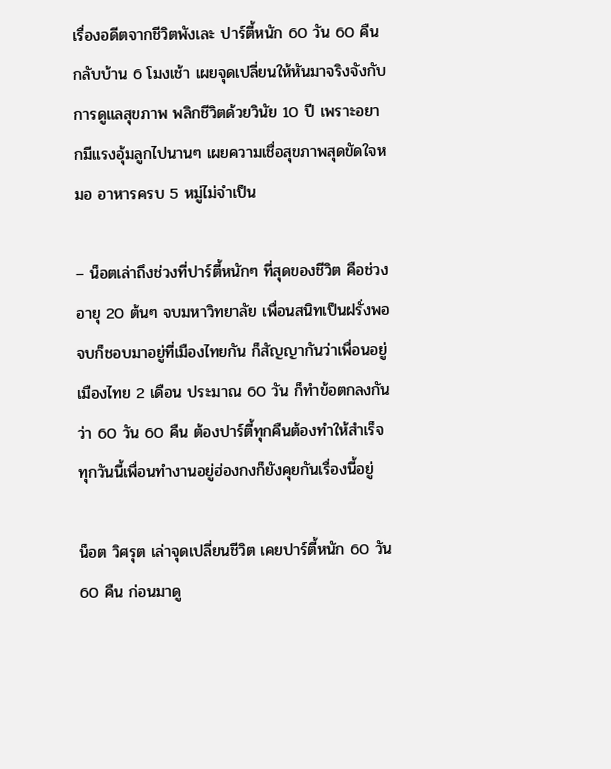เรื่องอดีตจากชีวิตพังเละ ปาร์ตี้หนัก 60 วัน 60 คืน กลับบ้าน 6 โมงเช้า เผยจุดเปลี่ยนให้หันมาจริงจังกับการดูแลสุขภาพ พลิกชีวิตด้วยวินัย 10 ปี เพราะอยากมีแรงอุ้มลูกไปนานๆ เผยความเชื่อสุขภาพสุดขัดใจหมอ อาหารครบ 5 หมู่ไม่จำเป็น

– น็อตเล่าถึงช่วงที่ปาร์ตี้หนักๆ ที่สุดของชีวิต คือช่วงอายุ 20 ต้นๆ จบมหาวิทยาลัย เพื่อนสนิทเป็นฝรั่งพอจบก็ชอบมาอยู่ที่เมืองไทยกัน ก็สัญญากันว่าเพื่อนอยู่เมืองไทย 2 เดือน ประมาณ 60 วัน ก็ทำข้อตกลงกันว่า 60 วัน 60 คืน ต้องปาร์ตี้ทุกคืนต้องทำให้สำเร็จ ทุกวันนี้เพื่อนทำงานอยู่ฮ่องกงก็ยังคุยกันเรื่องนี้อยู่

น็อต วิศรุต เล่าจุดเปลี่ยนชีวิต เคยปาร์ตี้หนัก 60 วัน 60 คืน ก่อนมาดู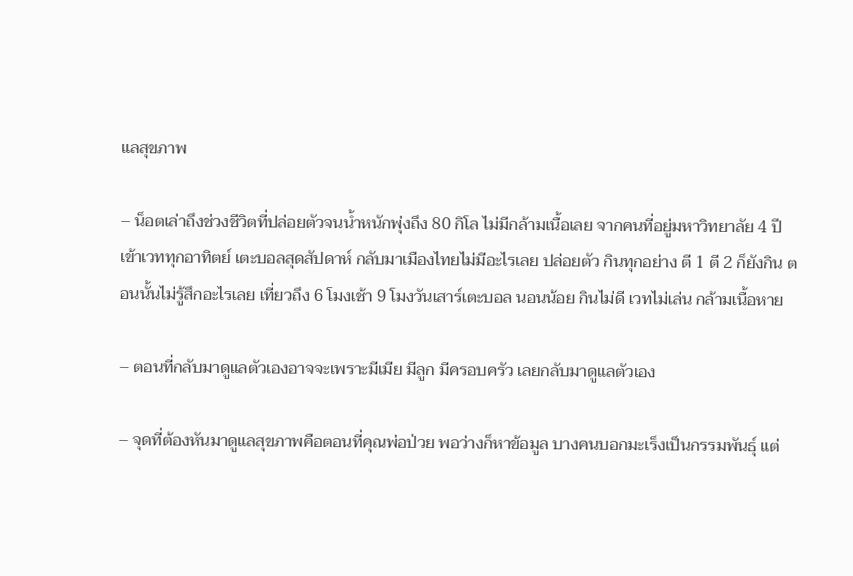แลสุขภาพ

– น็อตเล่าถึงช่วงชีวิตที่ปล่อยตัวจนน้ำหนักพุ่งถึง 80 กิโล ไม่มีกล้ามเนื้อเลย จากคนที่อยู่มหาวิทยาลัย 4 ปีเข้าเวททุกอาทิตย์ เตะบอลสุดสัปดาห์ กลับมาเมืองไทยไม่มีอะไรเลย ปล่อยตัว กินทุกอย่าง ตี 1 ตี 2 ก็ยังกิน ตอนนั้นไม่รู้สึกอะไรเลย เที่ยวถึง 6 โมงเช้า 9 โมงวันเสาร์เตะบอล นอนน้อย กินไม่ดี เวทไม่เล่น กล้ามเนื้อหาย

– ตอนที่กลับมาดูแลตัวเองอาจจะเพราะมีเมีย มีลูก มีครอบครัว เลยกลับมาดูแลตัวเอง

– จุดที่ต้องหันมาดูแลสุขภาพคือตอนที่คุณพ่อป่วย พอว่างก็หาข้อมูล บางคนบอกมะเร็งเป็นกรรมพันธุ์ แต่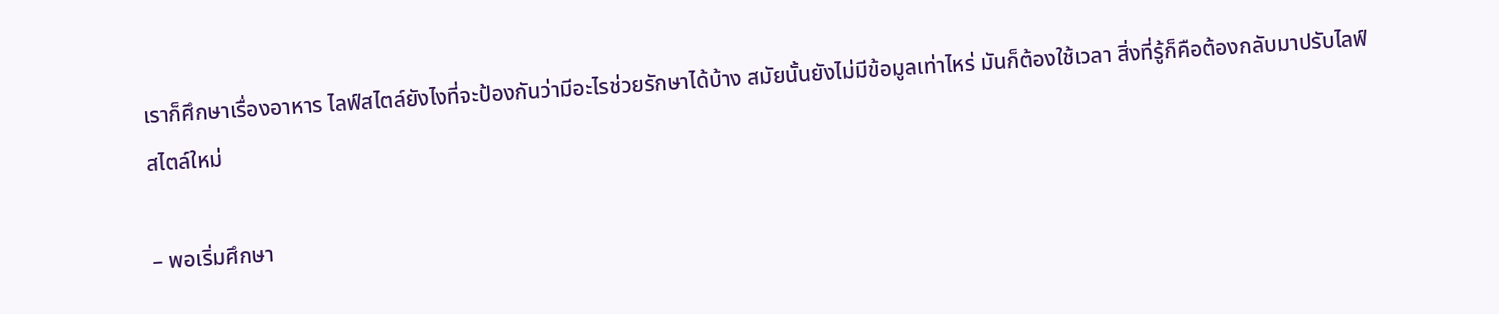เราก็ศึกษาเรื่องอาหาร ไลฟ์สไตล์ยังไงที่จะป้องกันว่ามีอะไรช่วยรักษาได้บ้าง สมัยนั้นยังไม่มีข้อมูลเท่าไหร่ มันก็ต้องใช้เวลา สิ่งที่รู้ก็คือต้องกลับมาปรับไลฟ์สไตล์ใหม่

– พอเริ่มศึกษา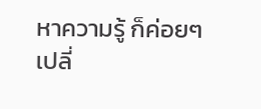หาความรู้ ก็ค่อยๆ เปลี่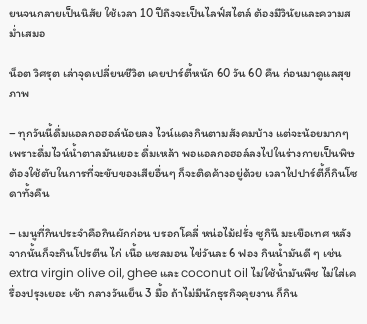ยนจนกลายเป็นนิสัย ใช้เวลา 10 ปีถึงจะเป็นไลฟ์สไตล์ ต้องมีวินัยและความสม่ำเสมอ

น็อต วิศรุต เล่าจุดเปลี่ยนชีวิต เคยปาร์ตี้หนัก 60 วัน 60 คืน ก่อนมาดูแลสุขภาพ

– ทุกวันนี้ดื่มแอลกอฮอล์น้อยลง ไวน์แดงกินตามสังคมบ้าง แต่จะน้อยมากๆ เพราะดื่มไวน์น้ำตาลมันเยอะ ดื่มเหล้า พอแอลกอฮอล์ลงไปในร่างกายเป็นพิษต้องใช้ตับในการที่จะขับของเสียอื่นๆ ก็จะติดค้างอยู่ด้วย เวลาไปปาร์ตี้ก็กินโซดาทั้งคืน

– เมนูที่กินประจำคือกินผักก่อน บรอกโคลี่ หน่อไม้ฝรั่ง ซูกินี มะเขือเทศ หลังจากนั้นก็จะกินโปรตีน ไก่ เนื้อ แซลมอน ไข่วันละ 6 ฟอง กินน้ำมันดี ๆ เช่น extra virgin olive oil, ghee และ coconut oil ไม่ใช้น้ำมันพืช ไม่ใส่เครื่องปรุงเยอะ เช้า กลางวันเย็น 3 มื้อ ถ้าไม่มีนักธุรกิจคุยงาน ก็กิน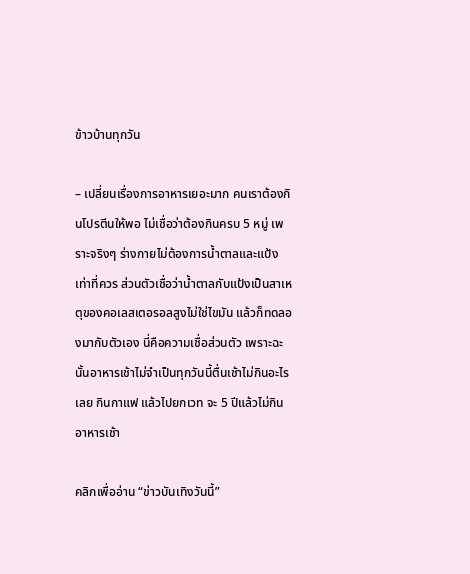ข้าวบ้านทุกวัน

– เปลี่ยนเรื่องการอาหารเยอะมาก คนเราต้องกินโปรตีนให้พอ ไม่เชื่อว่าต้องกินครบ 5 หมู่ เพราะจริงๆ ร่างกายไม่ต้องการน้ำตาลและแป้งเท่าที่ควร ส่วนตัวเชื่อว่าน้ำตาลกับแป้งเป็นสาเหตุของคอเลสเตอรอลสูงไม่ใช่ไขมัน แล้วก็ทดลองมากับตัวเอง นี่คือความเชื่อส่วนตัว เพราะฉะนั้นอาหารเช้าไม่จำเป็นทุกวันนี้ตื่นเช้าไม่กินอะไรเลย กินกาแฟ แล้วไปยกเวท จะ 5 ปีแล้วไม่กินอาหารเช้า

คลิกเพื่ออ่าน “ข่าวบันเทิงวันนี้”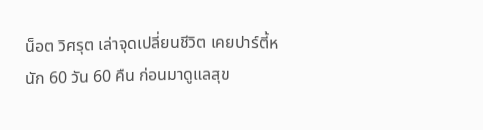น็อต วิศรุต เล่าจุดเปลี่ยนชีวิต เคยปาร์ตี้หนัก 60 วัน 60 คืน ก่อนมาดูแลสุข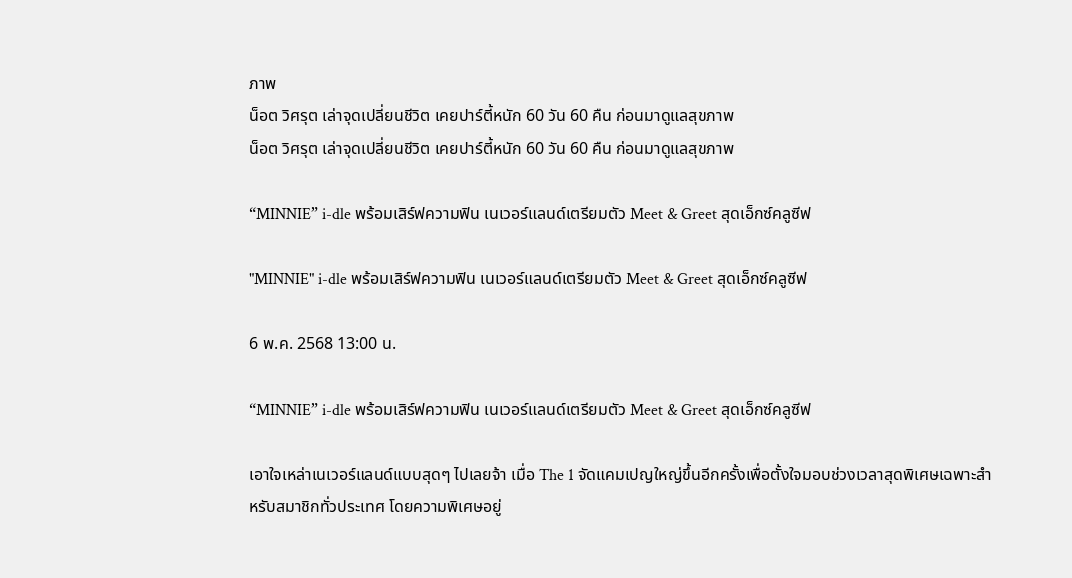ภาพ
น็อต วิศรุต เล่าจุดเปลี่ยนชีวิต เคยปาร์ตี้หนัก 60 วัน 60 คืน ก่อนมาดูแลสุขภาพ
น็อต วิศรุต เล่าจุดเปลี่ยนชีวิต เคยปาร์ตี้หนัก 60 วัน 60 คืน ก่อนมาดูแลสุขภาพ

“MINNIE” i-dle พร้อมเสิร์ฟความฟิน เนเวอร์แลนด์เตรียมตัว Meet & Greet สุดเอ็กซ์คลูซีฟ

"MINNIE" i-dle พร้อมเสิร์ฟความฟิน เนเวอร์แลนด์เตรียมตัว Meet & Greet สุดเอ็กซ์คลูซีฟ

6 พ.ค. 2568 13:00 น.

“MINNIE” i-dle พร้อมเสิร์ฟความฟิน เนเวอร์แลนด์เตรียมตัว Meet & Greet สุดเอ็กซ์คลูซีฟ

เอาใจเหล่าเนเวอร์แลนด์แบบสุดๆ ไปเลยจ้า เมื่อ The 1 จัดแคมเปญใหญ่ขึ้นอีกครั้งเพื่อตั้งใจมอบช่วงเวลาสุดพิเศษเฉพาะสำหรับสมาชิกทั่วประเทศ โดยความพิเศษอยู่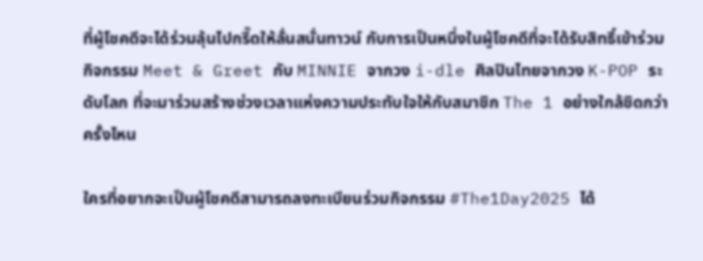ที่ผู้โชคดีจะได้ร่วมลุ้นไปกรี๊ดให้ลั่นสนั่นทาวน์ กับการเป็นหนึ่งในผู้โชคดีที่จะได้รับสิทธิ์เข้าร่วมกิจกรรม Meet & Greet กับ MINNIE จากวง i-dle ศิลปินไทยจากวง K-POP ระดับโลก ที่จะมาร่วมสร้างช่วงเวลาแห่งความประทับใจให้กับสมาชิก The 1 อย่างใกล้ชิดกว่าครั้งไหน

ใครที่อยากจะเป็นผู้โชคดีสามารถลงทะเบียนร่วมกิจกรรม #The1Day2025 ได้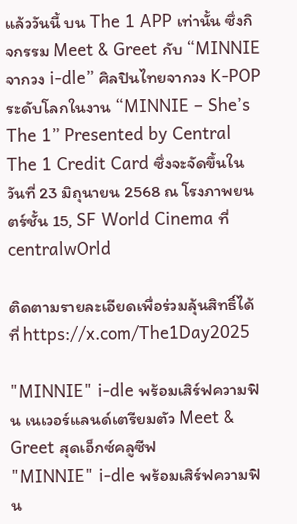แล้ววันนี้ บน The 1 APP เท่านั้น ซึ่งกิจกรรม Meet & Greet กับ “MINNIE จากวง i-dle” ศิลปินไทยจากวง K-POP ระดับโลกในงาน “MINNIE – She’s The 1” Presented by Central The 1 Credit Card ซึ่งจะจัดขึ้นในวันที่ 23 มิถุนายน 2568 ณ โรงภาพยนตร์ชั้น 15, SF World Cinema ที่ centralwOrld

ติดตามรายละเอียดเพื่อร่วมลุ้นสิทธิ์ได้ที่ https://x.com/The1Day2025

"MINNIE" i-dle พร้อมเสิร์ฟความฟิน เนเวอร์แลนด์เตรียมตัว Meet & Greet สุดเอ็กซ์คลูซีฟ
"MINNIE" i-dle พร้อมเสิร์ฟความฟิน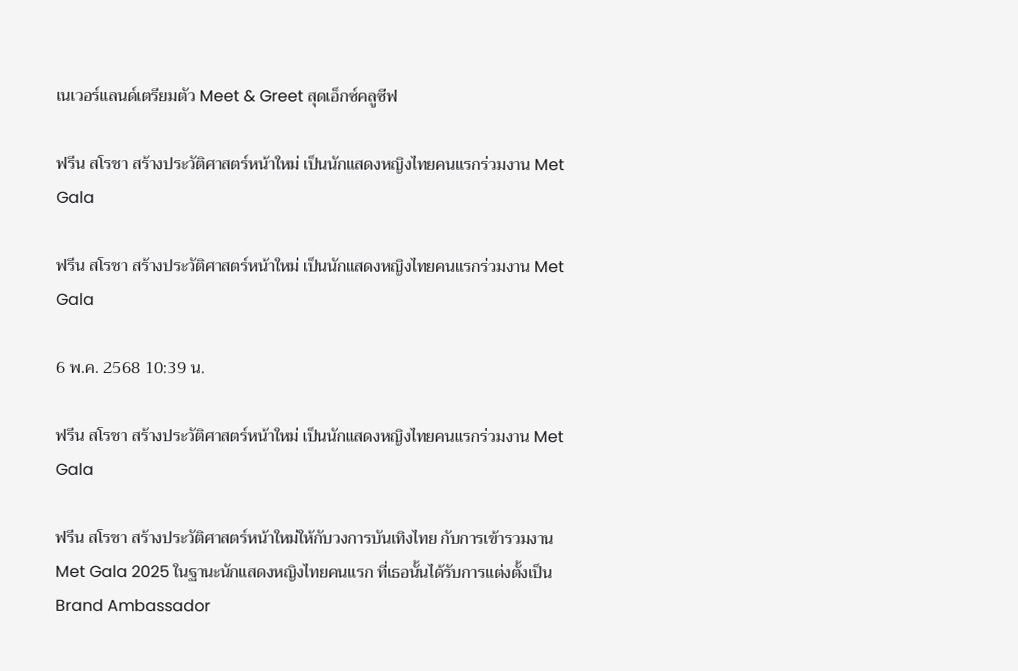เนเวอร์แลนด์เตรียมตัว Meet & Greet สุดเอ็กซ์คลูซีฟ

ฟรีน สโรชา สร้างประวัติศาสตร์หน้าใหม่ เป็นนักแสดงหญิงไทยคนแรกร่วมงาน Met Gala

ฟรีน สโรชา สร้างประวัติศาสตร์หน้าใหม่ เป็นนักแสดงหญิงไทยคนแรกร่วมงาน Met Gala

6 พ.ค. 2568 10:39 น.

ฟรีน สโรชา สร้างประวัติศาสตร์หน้าใหม่ เป็นนักแสดงหญิงไทยคนแรกร่วมงาน Met Gala

ฟรีน สโรชา สร้างประวัติศาสตร์หน้าใหม่ให้กับวงการบันเทิงไทย กับการเข้ารวมงาน Met Gala 2025 ในฐานะนักแสดงหญิงไทยคนแรก ที่เธอนั้นได้รับการแต่งตั้งเป็น Brand Ambassador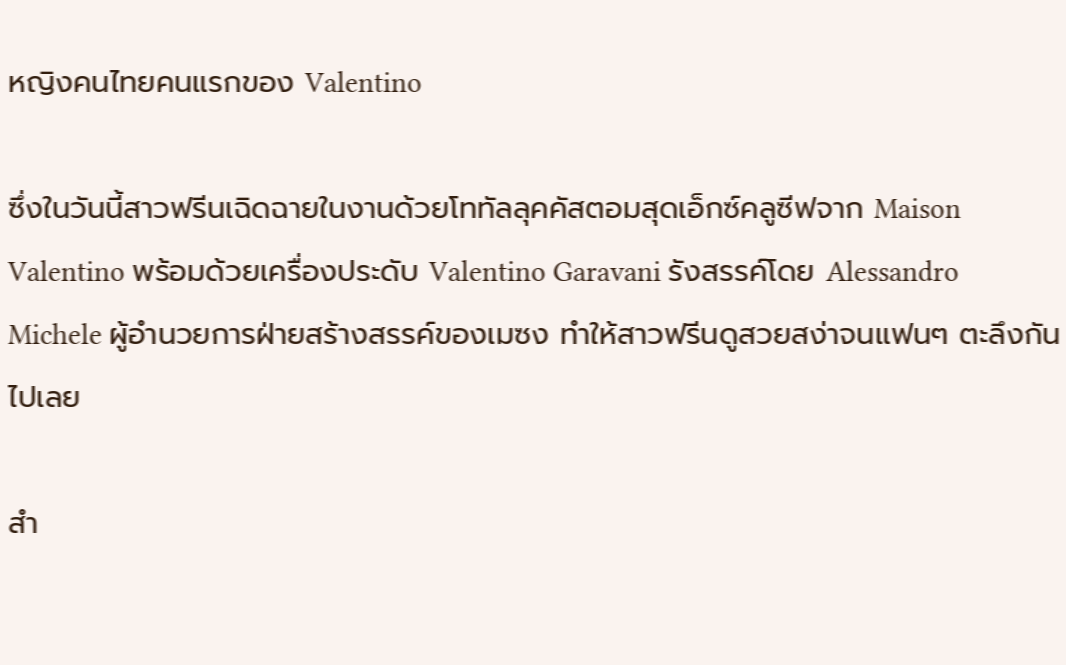หญิงคนไทยคนแรกของ Valentino

ซึ่งในวันนี้สาวฟรีนเฉิดฉายในงานด้วยโททัลลุคคัสตอมสุดเอ็กซ์คลูซีฟจาก Maison Valentino พร้อมด้วยเครื่องประดับ Valentino Garavani รังสรรค์โดย Alessandro Michele ผู้อำนวยการฝ่ายสร้างสรรค์ของเมซง ทำให้สาวฟรีนดูสวยสง่าจนแฟนๆ ตะลึงกันไปเลย

สำ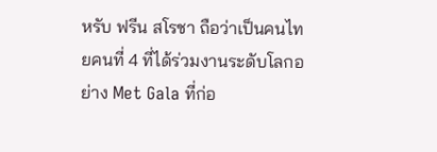หรับ ฟรีน สโรชา ถือว่าเป็นคนไทยคนที่ 4 ที่ได้ร่วมงานระดับโลกอย่าง Met Gala ที่ก่อ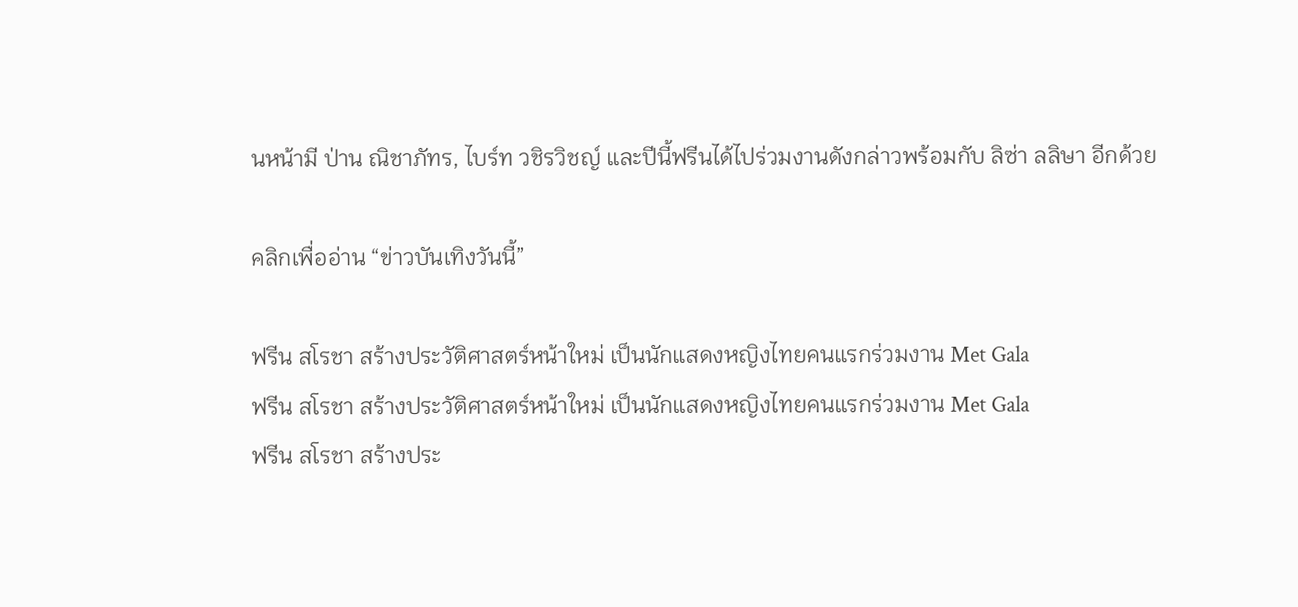นหน้ามี ป่าน ณิชาภัทร, ไบร์ท วชิรวิชญ์ และปีนี้ฟรีนได้ไปร่วมงานดังกล่าวพร้อมกับ ลิซ่า ลลิษา อีกด้วย

คลิกเพื่ออ่าน “ข่าวบันเทิงวันนี้”

ฟรีน สโรชา สร้างประวัติศาสตร์หน้าใหม่ เป็นนักแสดงหญิงไทยคนแรกร่วมงาน Met Gala
ฟรีน สโรชา สร้างประวัติศาสตร์หน้าใหม่ เป็นนักแสดงหญิงไทยคนแรกร่วมงาน Met Gala
ฟรีน สโรชา สร้างประ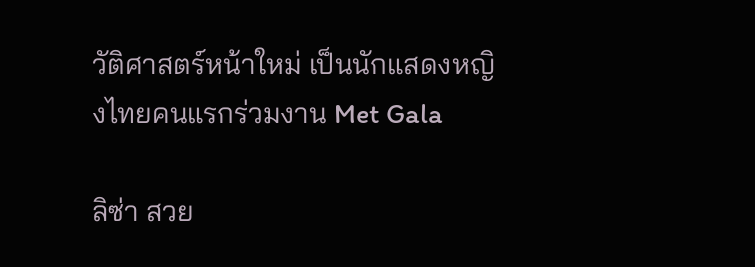วัติศาสตร์หน้าใหม่ เป็นนักแสดงหญิงไทยคนแรกร่วมงาน Met Gala

ลิซ่า สวย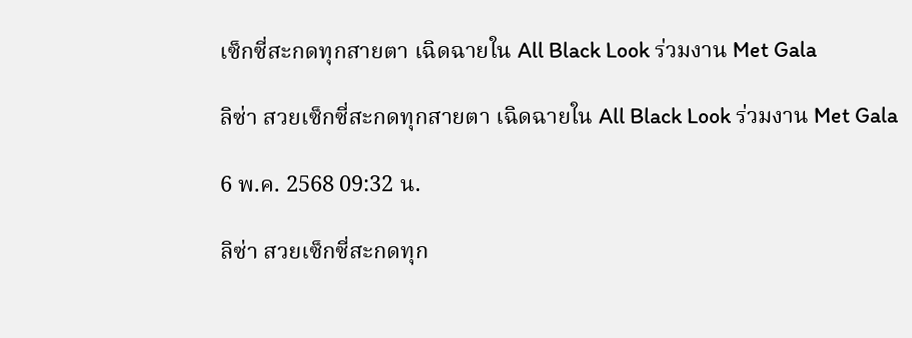เซ็กซี่สะกดทุกสายตา เฉิดฉายใน All Black Look ร่วมงาน Met Gala

ลิซ่า สวยเซ็กซี่สะกดทุกสายตา เฉิดฉายใน All Black Look ร่วมงาน Met Gala

6 พ.ค. 2568 09:32 น.

ลิซ่า สวยเซ็กซี่สะกดทุก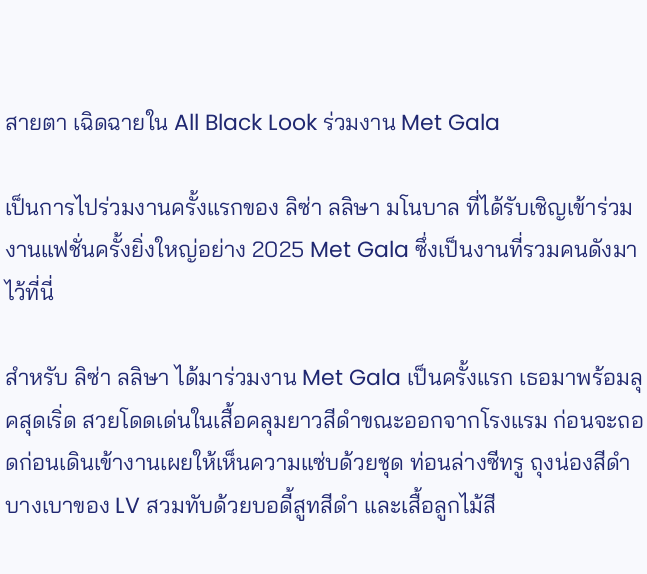สายตา เฉิดฉายใน All Black Look ร่วมงาน Met Gala

เป็นการไปร่วมงานครั้งแรกของ ลิซ่า ลลิษา มโนบาล ที่ได้รับเชิญเข้าร่วมงานแฟชั่นครั้งยิ่งใหญ่อย่าง 2025 Met Gala ซึ่งเป็นงานที่รวมคนดังมาไว้ที่นี่

สำหรับ ลิซ่า ลลิษา ได้มาร่วมงาน Met Gala เป็นครั้งแรก เธอมาพร้อมลุคสุดเริ่ด สวยโดดเด่นในเสื้อคลุมยาวสีดำขณะออกจากโรงแรม ก่อนจะถอดก่อนเดินเข้างานเผยให้เห็นความแซ่บด้วยชุด ท่อนล่างซีทรู ถุงน่องสีดำบางเบาของ LV สวมทับด้วยบอดี้สูทสีดำ และเสื้อลูกไม้สี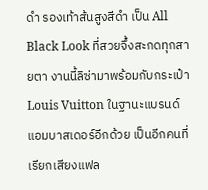ดำ รองเท้าส้นสูงสีดำ เป็น All Black Look ที่สวยจึ้งสะกดทุกสายตา งานนี้ลิซ่ามาพร้อมกับกระเป๋า Louis Vuitton ในฐานะแบรนด์แอมบาสเดอร์อีกด้วย เป็นอีกคนที่เรียกเสียงแฟล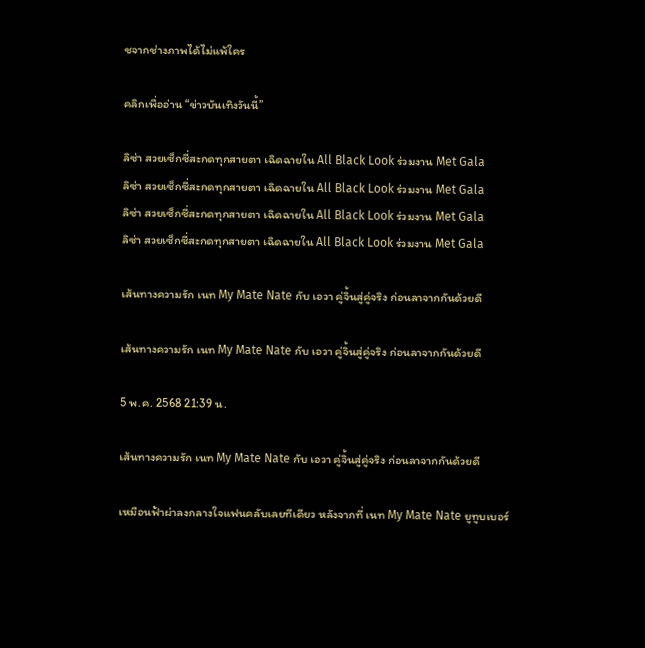ชจากช่างภาพได้ไม่แพ้ใคร

คลิกเพื่ออ่าน “ข่าวบันเทิงวันนี้”

ลิซ่า สวยเซ็กซี่สะกดทุกสายตา เฉิดฉายใน All Black Look ร่วมงาน Met Gala
ลิซ่า สวยเซ็กซี่สะกดทุกสายตา เฉิดฉายใน All Black Look ร่วมงาน Met Gala
ลิซ่า สวยเซ็กซี่สะกดทุกสายตา เฉิดฉายใน All Black Look ร่วมงาน Met Gala
ลิซ่า สวยเซ็กซี่สะกดทุกสายตา เฉิดฉายใน All Black Look ร่วมงาน Met Gala

เส้นทางความรัก เนท My Mate Nate กับ เอวา คู่จิ้นสู่คู่จริง ก่อนลาจากกันด้วยดี

เส้นทางความรัก เนท My Mate Nate กับ เอวา คู่จิ้นสู่คู่จริง ก่อนลาจากกันด้วยดี

5 พ.ค. 2568 21:39 น.

เส้นทางความรัก เนท My Mate Nate กับ เอวา คู่จิ้นสู่คู่จริง ก่อนลาจากกันด้วยดี

เหมือนฟ้าผ่าลงกลางใจแฟนคลับเลยทีเดียว หลังจากที่ เนท My Mate Nate ยูทูบเบอร์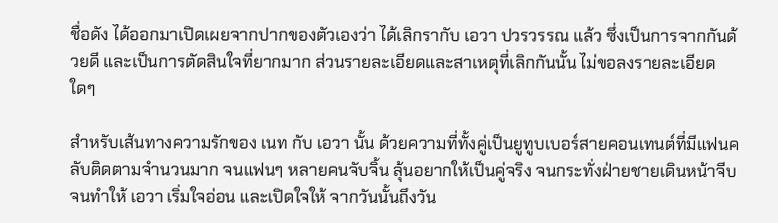ชื่อดัง ได้ออกมาเปิดเผยจากปากของตัวเองว่า ได้เลิกรากับ เอวา ปวรวรรณ แล้ว ซึ่งเป็นการจากกันด้วยดี และเป็นการตัดสินใจที่ยากมาก ส่วนรายละเอียดและสาเหตุที่เลิกกันนั้น ไม่ขอลงรายละเอียดใดๆ

สำหรับเส้นทางความรักของ เนท กับ เอวา นั้น ด้วยความที่ทั้งคู่เป็นยูทูบเบอร์สายคอนเทนต์ที่มีแฟนคลับติดตามจำนวนมาก จนแฟนๆ หลายคนจับจิ้น ลุ้นอยากให้เป็นคู่จริง จนกระทั่งฝ่ายชายเดินหน้าจีบ จนทำให้ เอวา เริ่มใจอ่อน และเปิดใจให้ จากวันนั้นถึงวัน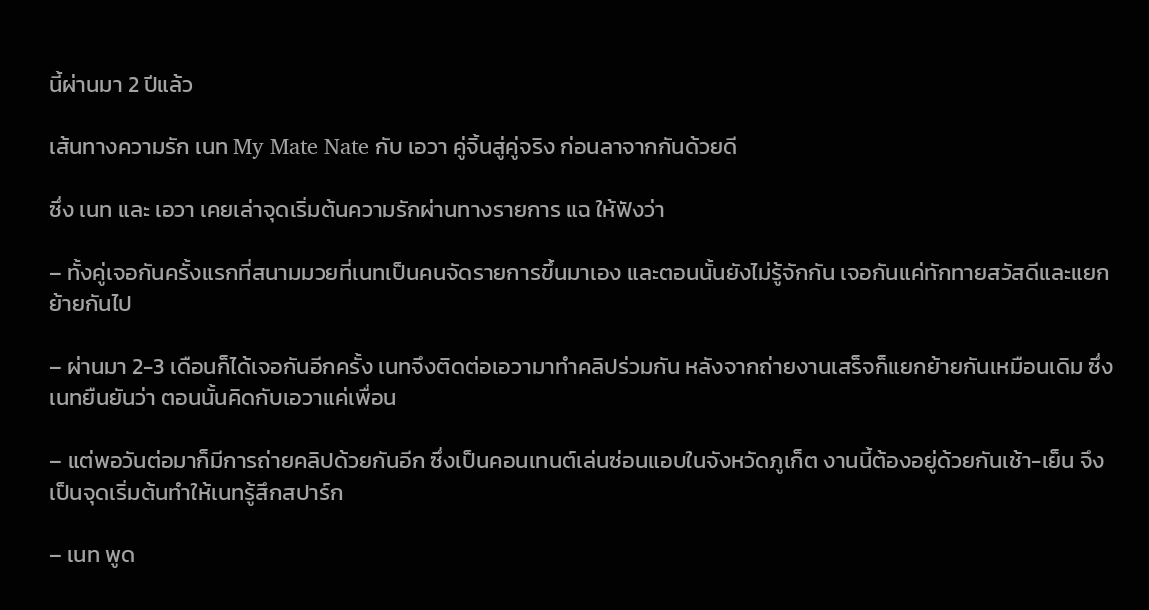นี้ผ่านมา 2 ปีแล้ว

เส้นทางความรัก เนท My Mate Nate กับ เอวา คู่จิ้นสู่คู่จริง ก่อนลาจากกันด้วยดี

ซึ่ง เนท และ เอวา เคยเล่าจุดเริ่มต้นความรักผ่านทางรายการ แฉ ให้ฟังว่า

– ทั้งคู่เจอกันครั้งแรกที่สนามมวยที่เนทเป็นคนจัดรายการขึ้นมาเอง และตอนนั้นยังไม่รู้จักกัน เจอกันแค่ทักทายสวัสดีและแยกย้ายกันไป

– ผ่านมา 2-3 เดือนก็ได้เจอกันอีกครั้ง เนทจึงติดต่อเอวามาทำคลิปร่วมกัน หลังจากถ่ายงานเสร็จก็แยกย้ายกันเหมือนเดิม ซึ่งเนทยืนยันว่า ตอนนั้นคิดกับเอวาแค่เพื่อน

– แต่พอวันต่อมาก็มีการถ่ายคลิปด้วยกันอีก ซึ่งเป็นคอนเทนต์เล่นซ่อนแอบในจังหวัดภูเก็ต งานนี้ต้องอยู่ด้วยกันเช้า-เย็น จึงเป็นจุดเริ่มต้นทำให้เนทรู้สึกสปาร์ก

– เนท พูด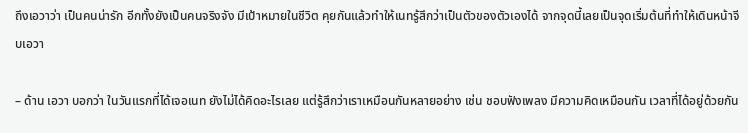ถึงเอวาว่า เป็นคนน่ารัก อีกทั้งยังเป็นคนจริงจัง มีเป้าหมายในชีวิต คุยกันแล้วทำให้เนทรู้สึกว่าเป็นตัวของตัวเองได้ จากจุดนี้เลยเป็นจุดเริ่มต้นที่ทำให้เดินหน้าจีบเอวา

– ด้าน เอวา บอกว่า ในวันแรกที่ได้เจอเนท ยังไม่ได้คิดอะไรเลย แต่รู้สึกว่าเราเหมือนกันหลายอย่าง เช่น ชอบฟังเพลง มีความคิดเหมือนกัน เวลาที่ได้อยู่ด้วยกัน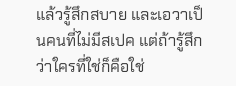แล้วรู้สึกสบาย และเอวาเป็นคนที่ไม่มีสเปค แต่ถ้ารู้สึกว่าใครที่ใช่ก็คือใช่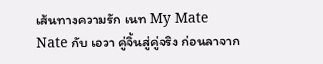เส้นทางความรัก เนท My Mate Nate กับ เอวา คู่จิ้นสู่คู่จริง ก่อนลาจาก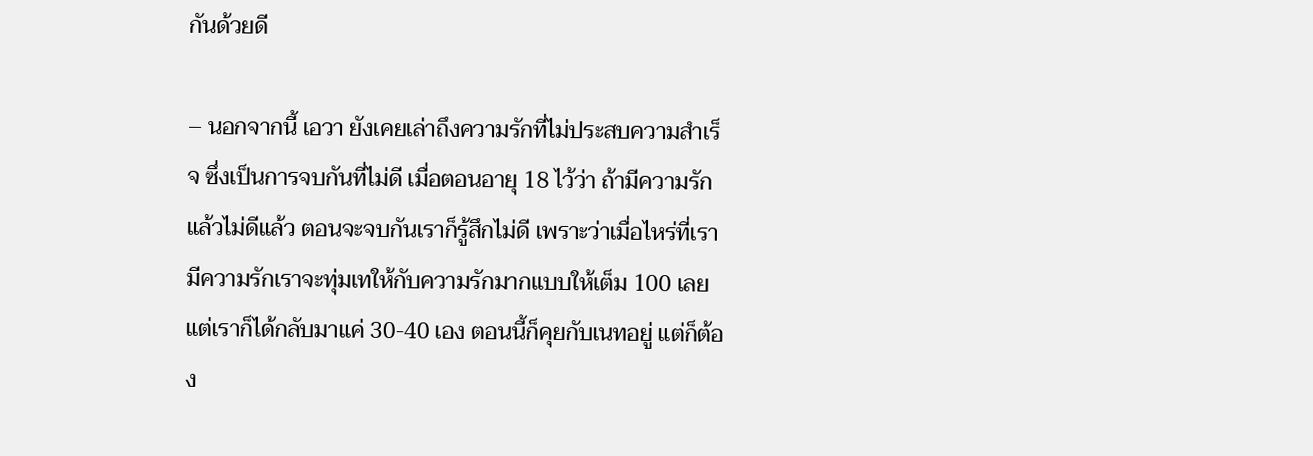กันด้วยดี

– นอกจากนี้ เอวา ยังเคยเล่าถึงความรักที่ไม่ประสบความสำเร็จ ซึ่งเป็นการจบกันที่ไม่ดี เมื่อตอนอายุ 18 ไว้ว่า ถ้ามีความรักแล้วไม่ดีแล้ว ตอนจะจบกันเราก็รู้สึกไม่ดี เพราะว่าเมื่อไหร่ที่เรามีความรักเราจะทุ่มเทให้กับความรักมากแบบให้เต็ม 100 เลย แต่เราก็ได้กลับมาแค่ 30-40 เอง ตอนนี้ก็คุยกับเนทอยู่ แต่ก็ต้อง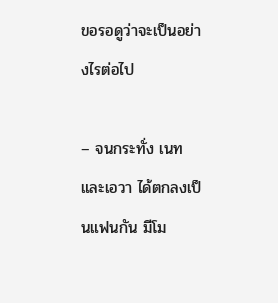ขอรอดูว่าจะเป็นอย่างไรต่อไป

– จนกระทั่ง เนทและเอวา ได้ตกลงเป็นแฟนกัน มีโม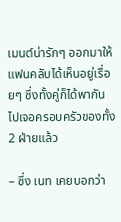เมนต์น่ารักๆ ออกมาให้แฟนคลับได้เห็นอยู่เรื่อยๆ ซึ่งทั้งคู่ก็ได้พากันไปเจอครอบครัวของทั้ง 2 ฝ่ายแล้ว

– ซึ่ง เนท เคยบอกว่า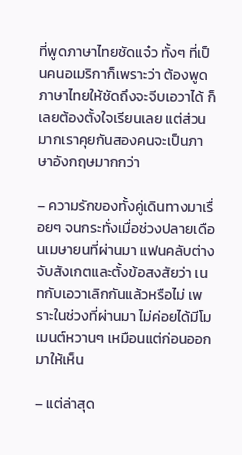ที่พูดภาษาไทยชัดแจ๋ว ทั้งๆ ที่เป็นคนอเมริกาก็เพราะว่า ต้องพูดภาษาไทยให้ชัดถึงจะจีบเอวาได้ ก็เลยต้องตั้งใจเรียนเลย แต่ส่วนมากเราคุยกันสองคนจะเป็นภาษาอังกฤษมากกว่า

– ความรักของทั้งคู่เดินทางมาเรื่อยๆ จนกระทั่งเมื่อช่วงปลายเดือนเมษายนที่ผ่านมา แฟนคลับต่างจับสังเกตและตั้งข้อสงสัยว่า เนทกับเอวาเลิกกันแล้วหรือไม่ เพราะในช่วงที่ผ่านมา ไม่ค่อยได้มีโมเมนต์หวานๆ เหมือนแต่ก่อนออกมาให้เห็น

– แต่ล่าสุด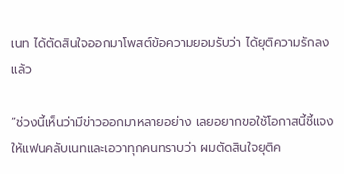เนท ได้ตัดสินใจออกมาโพสต์ข้อความยอมรับว่า ได้ยุติความรักลงแล้ว

“ช่วงนี้เห็นว่ามีข่าวออกมาหลายอย่าง เลยอยากขอใช้โอกาสนี้ชี้แจงให้แฟนคลับเนทและเอวาทุกคนทราบว่า ผมตัดสินใจยุติค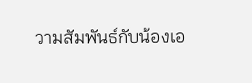วามสัมพันธ์กับน้องเอ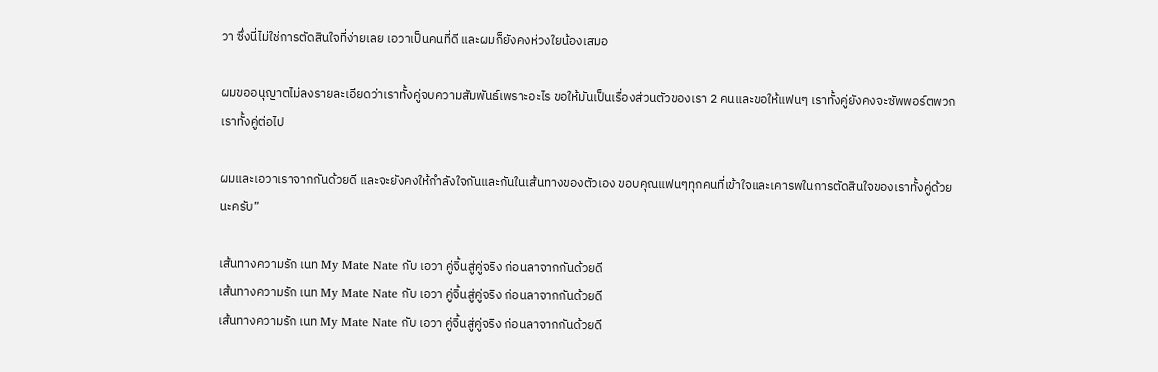วา ซึ่งนี่ไม่ใช่การตัดสินใจที่ง่ายเลย เอวาเป็นคนที่ดี และผมก็ยังคงห่วงใยน้องเสมอ

ผมขออนุญาตไม่ลงรายละเอียดว่าเราทั้งคู่จบความสัมพันธ์เพราะอะไร ขอให้มันเป็นเรื่องส่วนตัวของเรา 2 คนและขอให้แฟนๆ เราทั้งคู่ยังคงจะซัพพอร์ตพวกเราทั้งคู่ต่อไป

ผมและเอวาเราจากกันด้วยดี และจะยังคงให้กำลังใจกันและกันในเส้นทางของตัวเอง ขอบคุณแฟนๆทุกคนที่เข้าใจและเคารพในการตัดสินใจของเราทั้งคู่ด้วยนะครับ”

เส้นทางความรัก เนท My Mate Nate กับ เอวา คู่จิ้นสู่คู่จริง ก่อนลาจากกันด้วยดี
เส้นทางความรัก เนท My Mate Nate กับ เอวา คู่จิ้นสู่คู่จริง ก่อนลาจากกันด้วยดี
เส้นทางความรัก เนท My Mate Nate กับ เอวา คู่จิ้นสู่คู่จริง ก่อนลาจากกันด้วยดี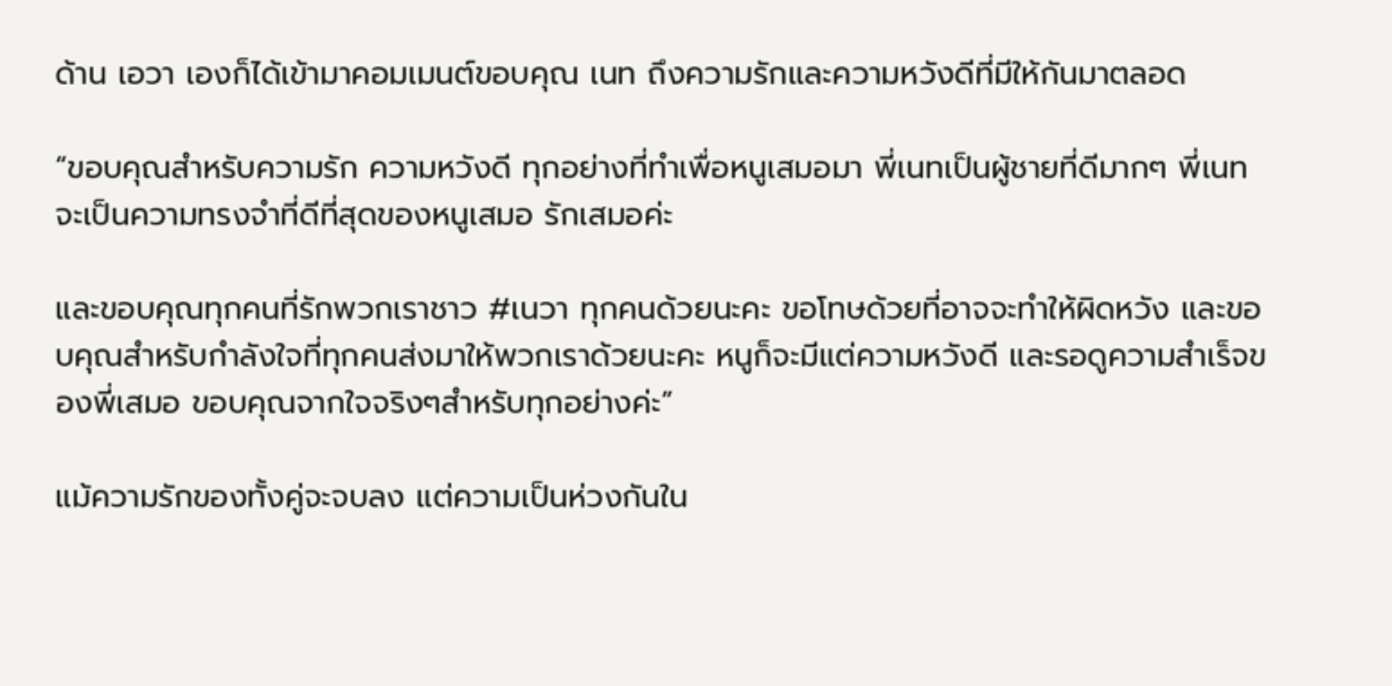ด้าน เอวา เองก็ได้เข้ามาคอมเมนต์ขอบคุณ เนท ถึงความรักและความหวังดีที่มีให้กันมาตลอด

“ขอบคุณสำหรับความรัก ความหวังดี ทุกอย่างที่ทำเพื่อหนูเสมอมา พี่เนทเป็นผู้ชายที่ดีมากๆ พี่เนทจะเป็นความทรงจำที่ดีที่สุดของหนูเสมอ รักเสมอค่ะ

และขอบคุณทุกคนที่รักพวกเราชาว #เนวา ทุกคนด้วยนะคะ ขอโทษด้วยที่อาจจะทำให้ผิดหวัง และขอบคุณสำหรับกำลังใจที่ทุกคนส่งมาให้พวกเราด้วยนะคะ หนูก็จะมีแต่ความหวังดี และรอดูความสำเร็จของพี่เสมอ ขอบคุณจากใจจริงๆสำหรับทุกอย่างค่ะ”

แม้ความรักของทั้งคู่จะจบลง แต่ความเป็นห่วงกันใน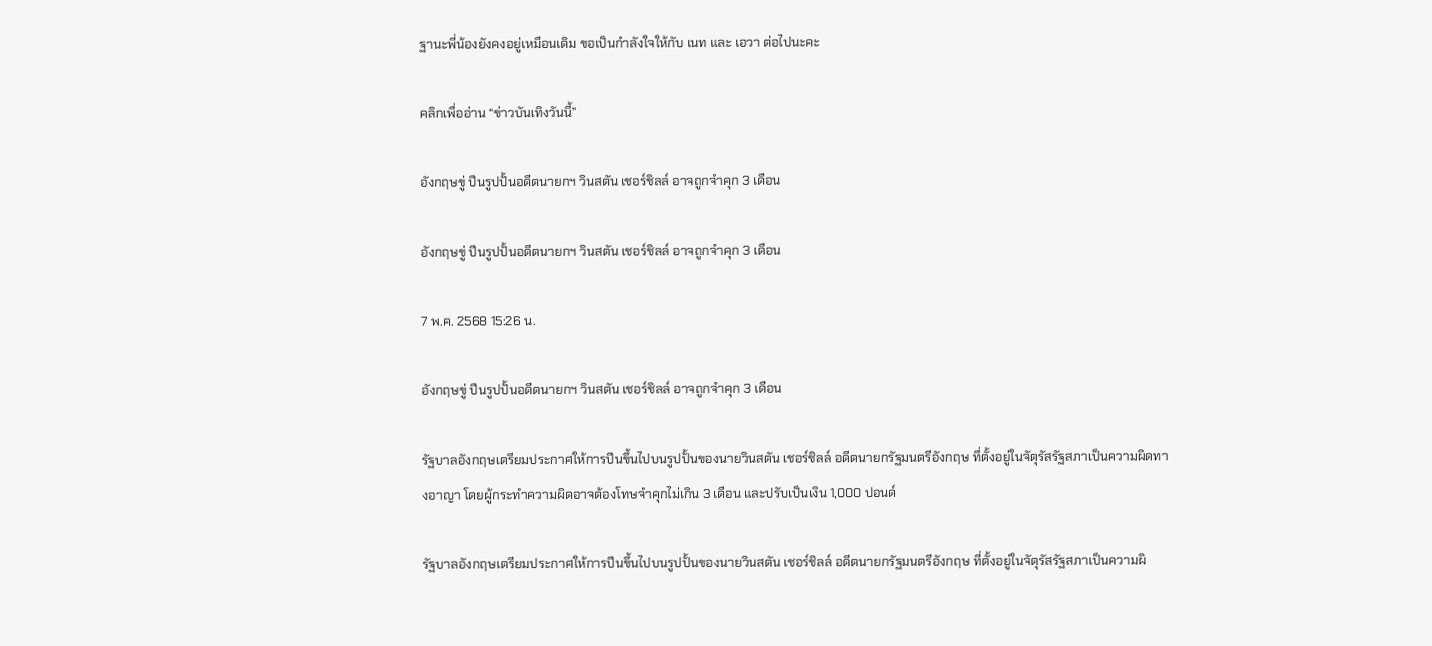ฐานะพี่น้องยังคงอยู่เหมือนเดิม ขอเป็นกำลังใจให้กับ เนท และ เอวา ต่อไปนะคะ

คลิกเพื่ออ่าน “ข่าวบันเทิงวันนี้”

อังกฤษขู่ ปีนรูปปั้นอดีตนายกฯ วินสตัน เชอร์ชิลล์ อาจถูกจำคุก 3 เดือน

อังกฤษขู่ ปีนรูปปั้นอดีตนายกฯ วินสตัน เชอร์ชิลล์ อาจถูกจำคุก 3 เดือน

7 พ.ค. 2568 15:26 น.

อังกฤษขู่ ปีนรูปปั้นอดีตนายกฯ วินสตัน เชอร์ชิลล์ อาจถูกจำคุก 3 เดือน

รัฐบาลอังกฤษเตรียมประกาศให้การปีนขึ้นไปบนรูปปั้นของนายวินสตัน เชอร์ชิลล์ อดีตนายกรัฐมนตรีอังกฤษ ที่ตั้งอยู่ในจัตุรัสรัฐสภาเป็นความผิดทางอาญา โดยผู้กระทำความผิดอาจต้องโทษจำคุกไม่เกิน 3 เดือน และปรับเป็นเงิน 1,000 ปอนด์

รัฐบาลอังกฤษเตรียมประกาศให้การปีนขึ้นไปบนรูปปั้นของนายวินสตัน เชอร์ชิลล์ อดีตนายกรัฐมนตรีอังกฤษ ที่ตั้งอยู่ในจัตุรัสรัฐสภาเป็นความผิ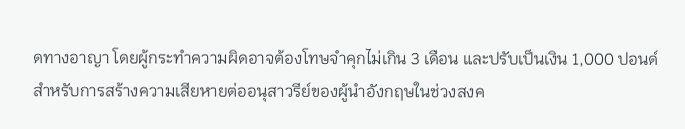ดทางอาญา โดยผู้กระทำความผิดอาจต้องโทษจำคุกไม่เกิน 3 เดือน และปรับเป็นเงิน 1,000 ปอนด์ สำหรับการสร้างความเสียหายต่ออนุสาวรีย์ของผู้นำอังกฤษในช่วงสงค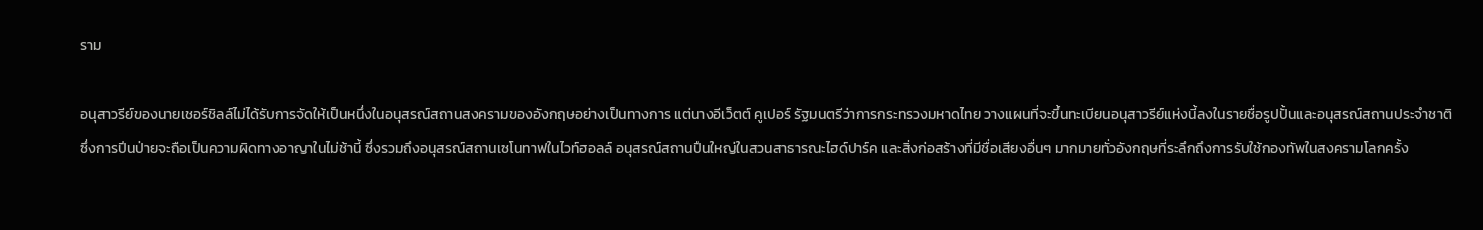ราม

อนุสาวรีย์ของนายเชอร์ชิลล์ไม่ได้รับการจัดให้เป็นหนึ่งในอนุสรณ์สถานสงครามของอังกฤษอย่างเป็นทางการ แต่นางอีเว็ตต์ คูเปอร์ รัฐมนตรีว่าการกระทรวงมหาดไทย วางแผนที่จะขึ้นทะเบียนอนุสาวรีย์แห่งนี้ลงในรายชื่อรูปปั้นและอนุสรณ์สถานประจำชาติ ซึ่งการปีนป่ายจะถือเป็นความผิดทางอาญาในไม่ช้านี้ ซึ่งรวมถึงอนุสรณ์สถานเซโนทาฟในไวท์ฮอลล์ อนุสรณ์สถานปืนใหญ่ในสวนสาธารณะไฮด์ปาร์ค และสิ่งก่อสร้างที่มีชื่อเสียงอื่นๆ มากมายทั่วอังกฤษที่ระลึกถึงการรับใช้กองทัพในสงครามโลกครั้ง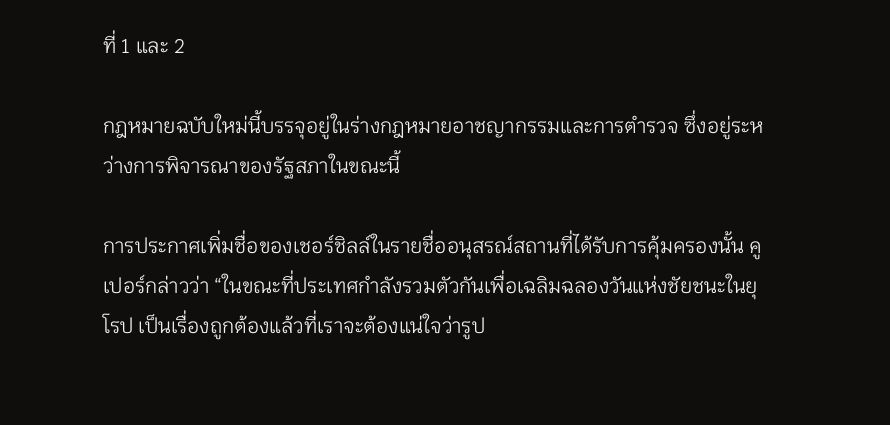ที่ 1 และ 2

กฎหมายฉบับใหม่นี้บรรจุอยู่ในร่างกฎหมายอาชญากรรมและการตำรวจ ซึ่งอยู่ระหว่างการพิจารณาของรัฐสภาในขณะนี้

การประกาศเพิ่มชื่อของเชอร์ชิลล์ในรายชื่ออนุสรณ์สถานที่ได้รับการคุ้มครองนั้น คูเปอร์กล่าวว่า “ในขณะที่ประเทศกำลังรวมตัวกันเพื่อเฉลิมฉลองวันแห่งชัยชนะในยุโรป เป็นเรื่องถูกต้องแล้วที่เราจะต้องแน่ใจว่ารูป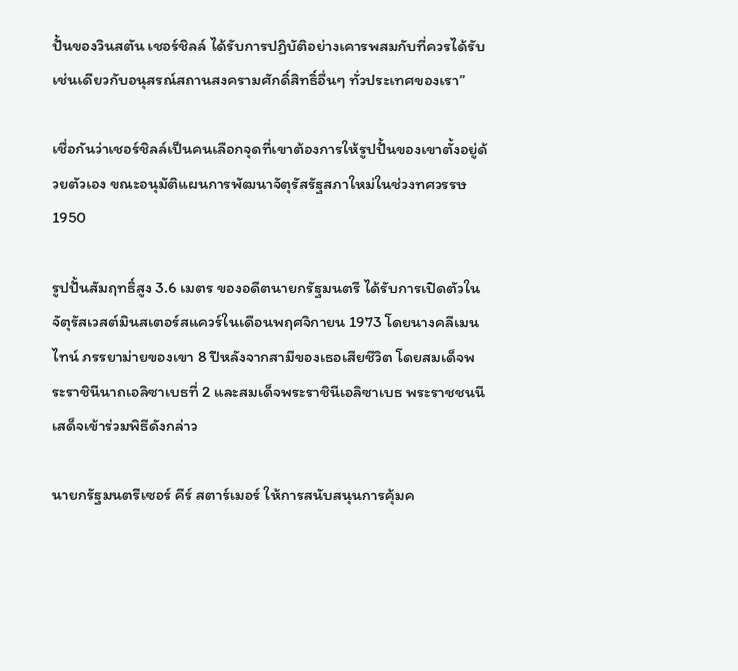ปั้นของวินสตัน เชอร์ชิลล์ ได้รับการปฏิบัติอย่างเคารพสมกับที่ควรได้รับ เช่นเดียวกับอนุสรณ์สถานสงครามศักดิ์สิทธิ์อื่นๆ ทั่วประเทศของเรา”

เชื่อกันว่าเชอร์ชิลล์เป็นคนเลือกจุดที่เขาต้องการให้รูปปั้นของเขาตั้งอยู่ด้วยตัวเอง ขณะอนุมัติแผนการพัฒนาจัตุรัสรัฐสภาใหม่ในช่วงทศวรรษ 1950

รูปปั้นสัมฤทธิ์สูง 3.6 เมตร ของอดีตนายกรัฐมนตรี ได้รับการเปิดตัวในจัตุรัสเวสต์มินสเตอร์สแควร์ในเดือนพฤศจิกายน 1973 โดยนางคลีเมนไทน์ ภรรยาม่ายของเขา 8 ปีหลังจากสามีของเธอเสียชีวิต โดยสมเด็จพระราชินีนาถเอลิซาเบธที่ 2 และสมเด็จพระราชินีเอลิซาเบธ พระราชชนนีเสด็จเข้าร่วมพิธีดังกล่าว

นายกรัฐมนตรีเซอร์ คีร์ สตาร์เมอร์ ให้การสนับสนุนการคุ้มค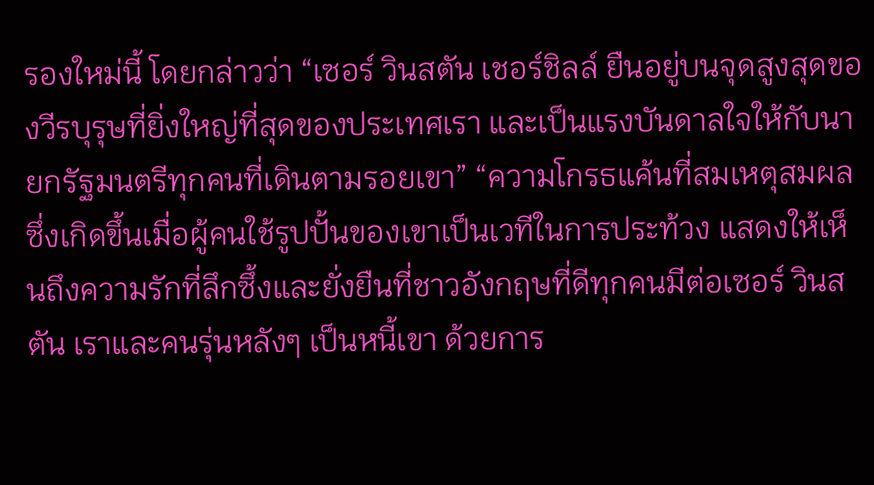รองใหม่นี้ โดยกล่าวว่า “เซอร์ วินสตัน เชอร์ชิลล์ ยืนอยู่บนจุดสูงสุดของวีรบุรุษที่ยิ่งใหญ่ที่สุดของประเทศเรา และเป็นแรงบันดาลใจให้กับนายกรัฐมนตรีทุกคนที่เดินตามรอยเขา” “ความโกรธแค้นที่สมเหตุสมผลซึ่งเกิดขึ้นเมื่อผู้คนใช้รูปปั้นของเขาเป็นเวทีในการประท้วง แสดงให้เห็นถึงความรักที่ลึกซึ้งและยั่งยืนที่ชาวอังกฤษที่ดีทุกคนมีต่อเซอร์ วินสตัน เราและคนรุ่นหลังๆ เป็นหนี้เขา ด้วยการ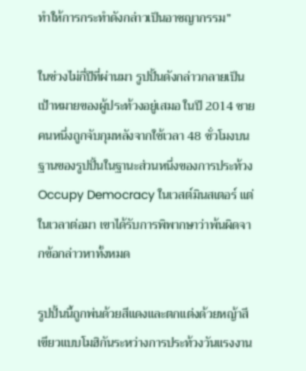ทำให้การกระทำดังกล่าวเป็นอาชญากรรม”

ในช่วงไม่กี่ปีที่ผ่านมา รูปปั้นดังกล่าวกลายเป็นเป้าหมายของผู้ประท้วงอยู่เสมอ ในปี 2014 ชายคนหนึ่งถูกจับกุมหลังจากใช้เวลา 48 ชั่วโมงบนฐานของรูปปั้นในฐานะส่วนหนึ่งของการประท้วง Occupy Democracy ในเวสต์มินสเตอร์ แต่ในเวลาต่อมา เขาได้รับการพิพากษาว่าพ้นผิดจากข้อกล่าวหาทั้งหมด

รูปปั้นนี้ถูกพ่นด้วยสีแดงและตกแต่งด้วยหญ้าสีเขียวแบบโมฮิกันระหว่างการประท้วงวันแรงงาน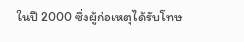ในปี 2000 ซึ่งผู้ก่อเหตุได้รับโทษ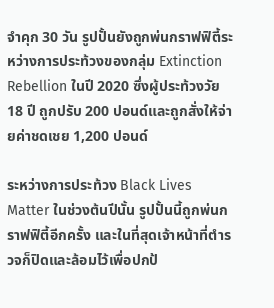จำคุก 30 วัน รูปปั้นยังถูกพ่นกราฟฟิตี้ระหว่างการประท้วงของกลุ่ม Extinction Rebellion ในปี 2020 ซึ่งผู้ประท้วงวัย 18 ปี ถูกปรับ 200 ปอนด์และถูกสั่งให้จ่ายค่าชดเชย 1,200 ปอนด์

ระหว่างการประท้วง Black Lives Matter ในช่วงต้นปีนั้น รูปปั้นนี้ถูกพ่นกราฟฟิตี้อีกครั้ง และในที่สุดเจ้าหน้าที่ตำรวจก็ปิดและล้อมไว้เพื่อปกป้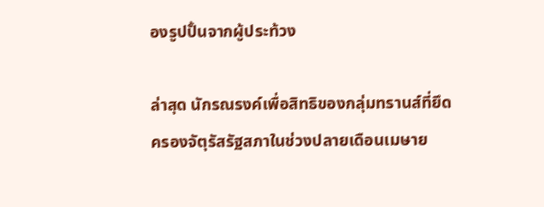องรูปปั้นจากผู้ประท้วง

ล่าสุด นักรณรงค์เพื่อสิทธิของกลุ่มทรานส์ที่ยึดครองจัตุรัสรัฐสภาในช่วงปลายเดือนเมษาย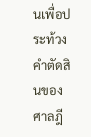นเพื่อประท้วงคำตัดสินของศาลฎี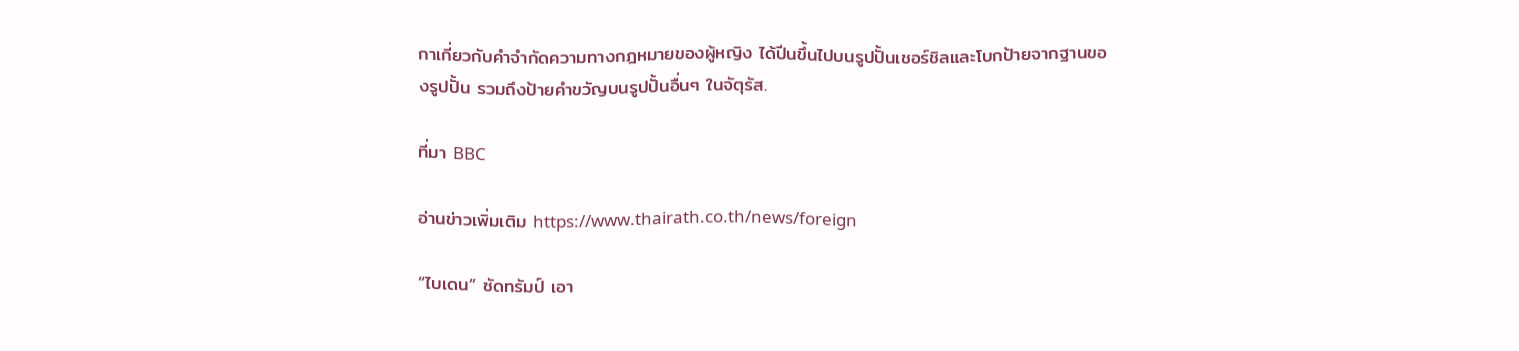กาเกี่ยวกับคำจำกัดความทางกฎหมายของผู้หญิง ได้ปีนขึ้นไปบนรูปปั้นเชอร์ชิลและโบกป้ายจากฐานของรูปปั้น รวมถึงป้ายคำขวัญบนรูปปั้นอื่นๆ ในจัตุรัส.

ที่มา BBC

อ่านข่าวเพิ่มเติม https://www.thairath.co.th/news/foreign

“ไบเดน” ซัดทรัมป์ เอา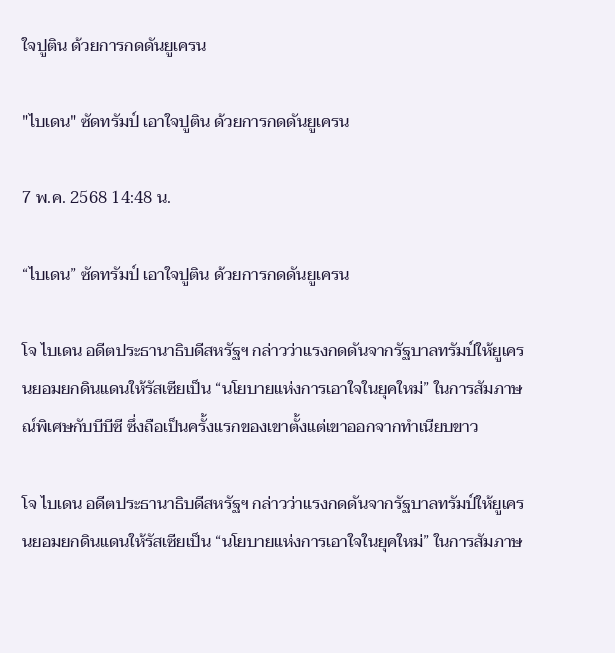ใจปูติน ด้วยการกดดันยูเครน

"ไบเดน" ซัดทรัมป์ เอาใจปูติน ด้วยการกดดันยูเครน

7 พ.ค. 2568 14:48 น.

“ไบเดน” ซัดทรัมป์ เอาใจปูติน ด้วยการกดดันยูเครน

โจ ไบเดน อดีตประธานาธิบดีสหรัฐฯ กล่าวว่าแรงกดดันจากรัฐบาลทรัมป์ให้ยูเครนยอมยกดินแดนให้รัสเซียเป็น “นโยบายแห่งการเอาใจในยุคใหม่” ในการสัมภาษณ์พิเศษกับบีบีซี ซึ่งถือเป็นครั้งแรกของเขาตั้งแต่เขาออกจากทำเนียบขาว

โจ ไบเดน อดีตประธานาธิบดีสหรัฐฯ กล่าวว่าแรงกดดันจากรัฐบาลทรัมป์ให้ยูเครนยอมยกดินแดนให้รัสเซียเป็น “นโยบายแห่งการเอาใจในยุคใหม่” ในการสัมภาษ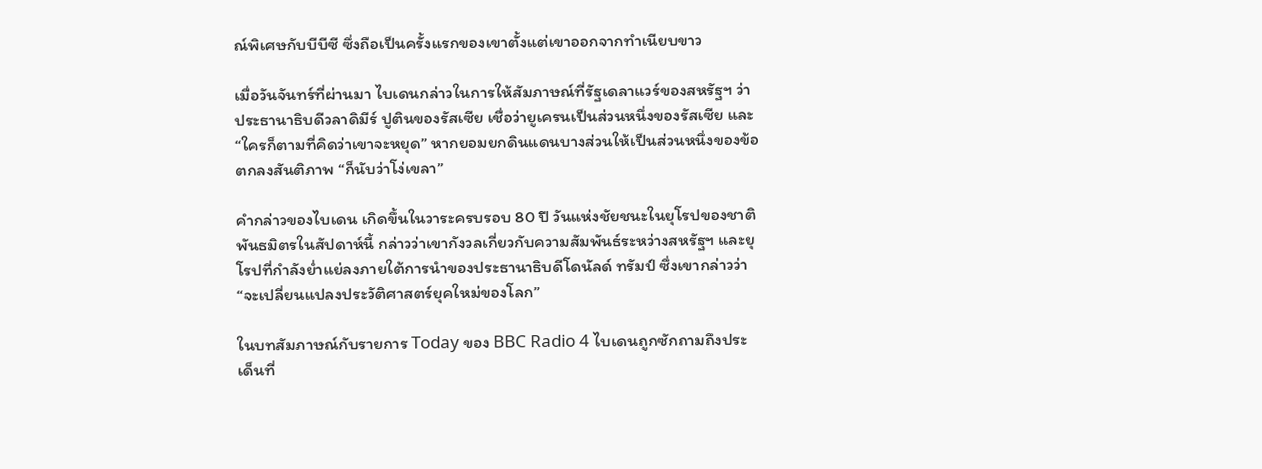ณ์พิเศษกับบีบีซี ซึ่งถือเป็นครั้งแรกของเขาตั้งแต่เขาออกจากทำเนียบขาว

เมื่อวันจันทร์ที่ผ่านมา ไบเดนกล่าวในการให้สัมภาษณ์ที่รัฐเดลาแวร์ของสหรัฐฯ ว่าประธานาธิบดีวลาดิมีร์ ปูตินของรัสเซีย เชื่อว่ายูเครนเป็นส่วนหนึ่งของรัสเซีย และ “ใครก็ตามที่คิดว่าเขาจะหยุด” หากยอมยกดินแดนบางส่วนให้เป็นส่วนหนึ่งของข้อตกลงสันติภาพ “ก็นับว่าโง่เขลา”

คำกล่าวของไบเดน เกิดขึ้นในวาระครบรอบ 80 ปี วันแห่งชัยชนะในยุโรปของชาติพันธมิตรในสัปดาห์นี้ กล่าวว่าเขากังวลเกี่ยวกับความสัมพันธ์ระหว่างสหรัฐฯ และยุโรปที่กำลังย่ำแย่ลงภายใต้การนำของประธานาธิบดีโดนัลด์ ทรัมป์ ซึ่งเขากล่าวว่า “จะเปลี่ยนแปลงประวัติศาสตร์ยุคใหม่ของโลก”

ในบทสัมภาษณ์กับรายการ Today ของ BBC Radio 4 ไบเดนถูกซักถามถึงประเด็นที่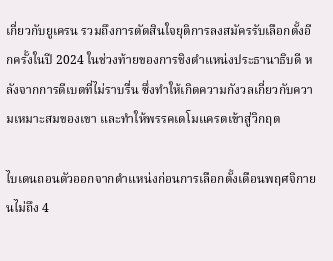เกี่ยวกับยูเครน รวมถึงการตัดสินใจยุติการลงสมัครรับเลือกตั้งอีกครั้งในปี 2024 ในช่วงท้ายของการชิงตำแหน่งประธานาธิบดี หลังจากการดีเบตที่ไม่ราบรื่น ซึ่งทำให้เกิดความกังวลเกี่ยวกับความเหมาะสมของเขา และทำให้พรรคเดโมแครตเข้าสู่วิกฤต

ไบเดนถอนตัวออกจากตำแหน่งก่อนการเลือกตั้งเดือนพฤศจิกายนไม่ถึง 4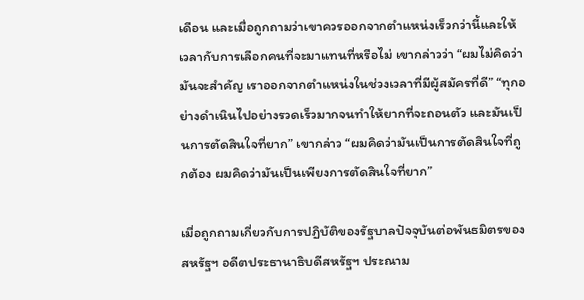เดือน และเมื่อถูกถามว่าเขาควรออกจากตำแหน่งเร็วกว่านี้และให้เวลากับการเลือกคนที่จะมาแทนที่หรือไม่ เขากล่าวว่า “ผมไม่คิดว่ามันจะสำคัญ เราออกจากตำแหน่งในช่วงเวลาที่มีผู้สมัครที่ดี” “ทุกอย่างดำเนินไปอย่างรวดเร็วมากจนทำให้ยากที่จะถอนตัว และมันเป็นการตัดสินใจที่ยาก” เขากล่าว “ผมคิดว่ามันเป็นการตัดสินใจที่ถูกต้อง ผมคิดว่ามันเป็นเพียงการตัดสินใจที่ยาก”

เมื่อถูกถามเกี่ยวกับการปฏิบัติของรัฐบาลปัจจุบันต่อพันธมิตรของสหรัฐฯ อดีตประธานาธิบดีสหรัฐฯ ประณาม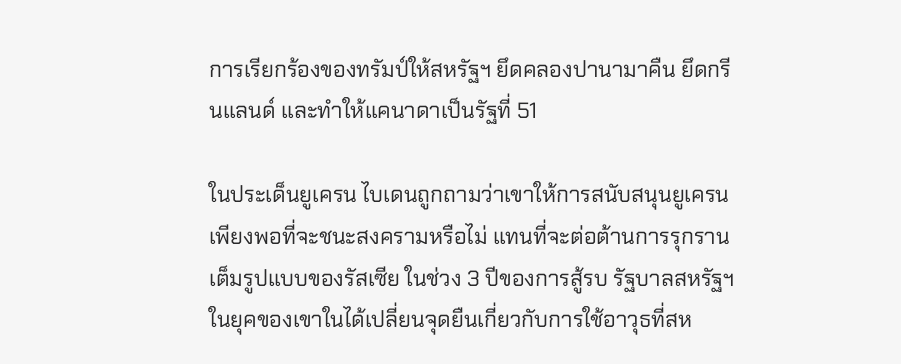การเรียกร้องของทรัมป์ให้สหรัฐฯ ยึดคลองปานามาคืน ยึดกรีนแลนด์ และทำให้แคนาดาเป็นรัฐที่ 51

ในประเด็นยูเครน ไบเดนถูกถามว่าเขาให้การสนับสนุนยูเครนเพียงพอที่จะชนะสงครามหรือไม่ แทนที่จะต่อต้านการรุกรานเต็มรูปแบบของรัสเซีย ในช่วง 3 ปีของการสู้รบ รัฐบาลสหรัฐฯ ในยุคของเขาในได้เปลี่ยนจุดยืนเกี่ยวกับการใช้อาวุธที่สห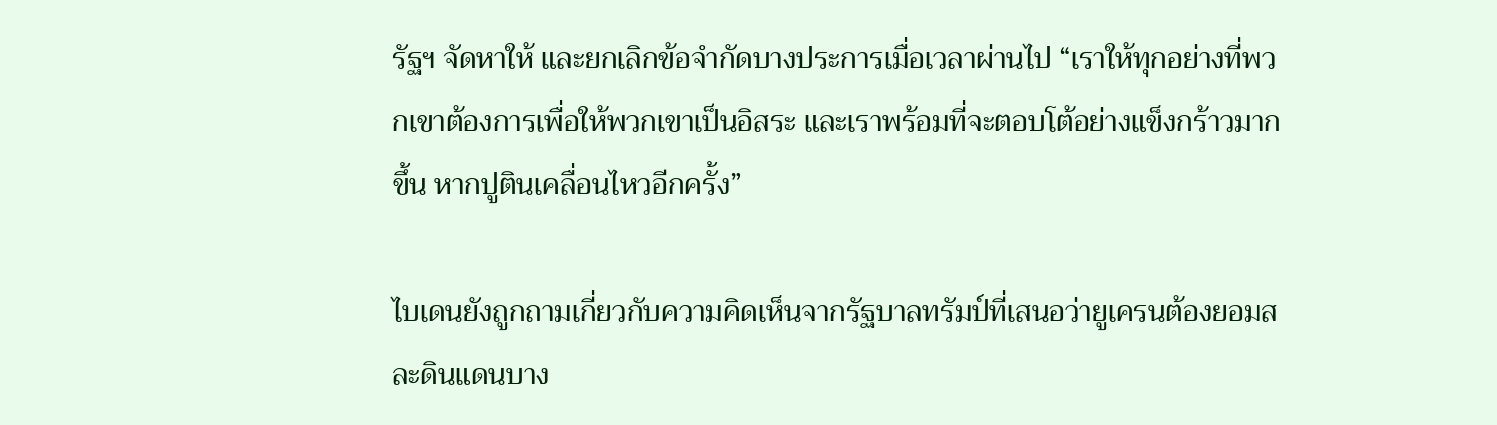รัฐฯ จัดหาให้ และยกเลิกข้อจำกัดบางประการเมื่อเวลาผ่านไป “เราให้ทุกอย่างที่พวกเขาต้องการเพื่อให้พวกเขาเป็นอิสระ และเราพร้อมที่จะตอบโต้อย่างแข็งกร้าวมากขึ้น หากปูตินเคลื่อนไหวอีกครั้ง”

ไบเดนยังถูกถามเกี่ยวกับความคิดเห็นจากรัฐบาลทรัมป์ที่เสนอว่ายูเครนต้องยอมสละดินแดนบาง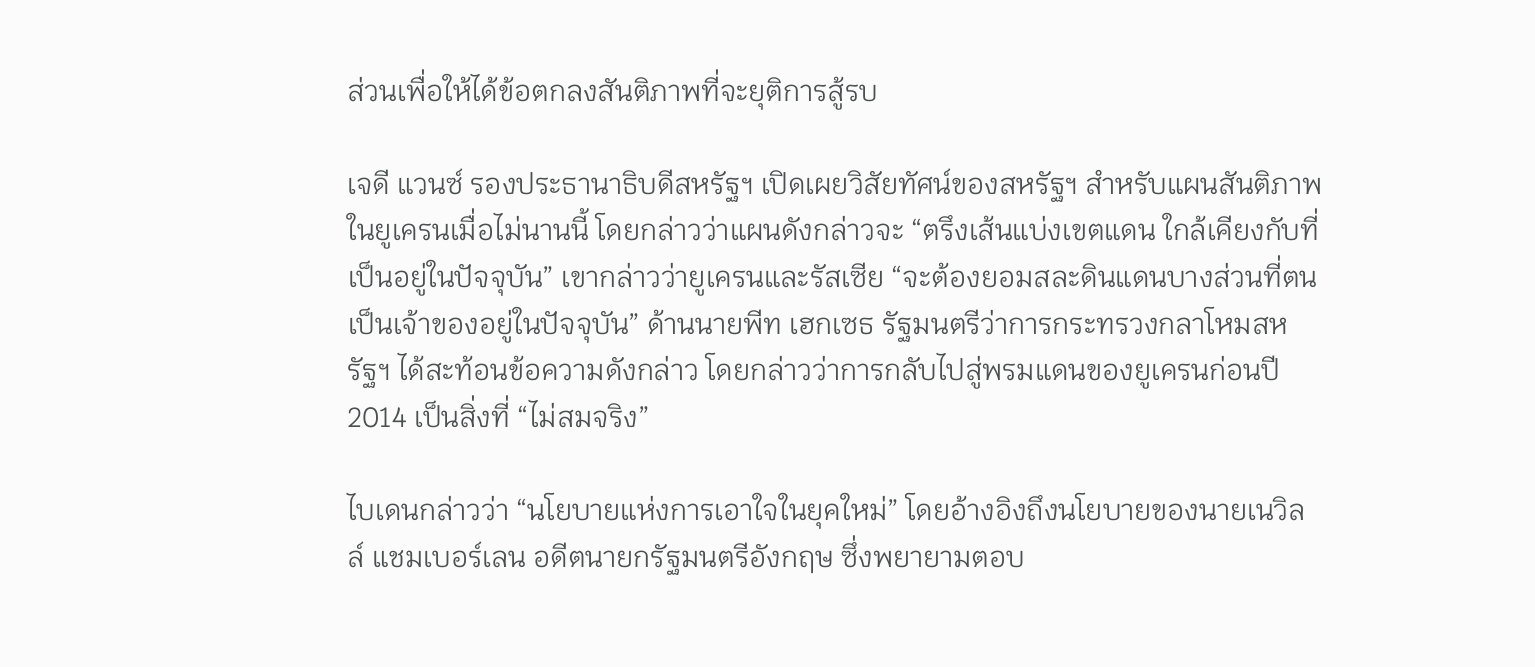ส่วนเพื่อให้ได้ข้อตกลงสันติภาพที่จะยุติการสู้รบ

เจดี แวนซ์ รองประธานาธิบดีสหรัฐฯ เปิดเผยวิสัยทัศน์ของสหรัฐฯ สำหรับแผนสันติภาพในยูเครนเมื่อไม่นานนี้ โดยกล่าวว่าแผนดังกล่าวจะ “ตรึงเส้นแบ่งเขตแดน ใกล้เคียงกับที่เป็นอยู่ในปัจจุบัน” เขากล่าวว่ายูเครนและรัสเซีย “จะต้องยอมสละดินแดนบางส่วนที่ตนเป็นเจ้าของอยู่ในปัจจุบัน” ด้านนายพีท เฮกเซธ รัฐมนตรีว่าการกระทรวงกลาโหมสหรัฐฯ ได้สะท้อนข้อความดังกล่าว โดยกล่าวว่าการกลับไปสู่พรมแดนของยูเครนก่อนปี 2014 เป็นสิ่งที่ “ไม่สมจริง”

ไบเดนกล่าวว่า “นโยบายแห่งการเอาใจในยุคใหม่” โดยอ้างอิงถึงนโยบายของนายเนวิลล์ แชมเบอร์เลน อดีตนายกรัฐมนตรีอังกฤษ ซึ่งพยายามตอบ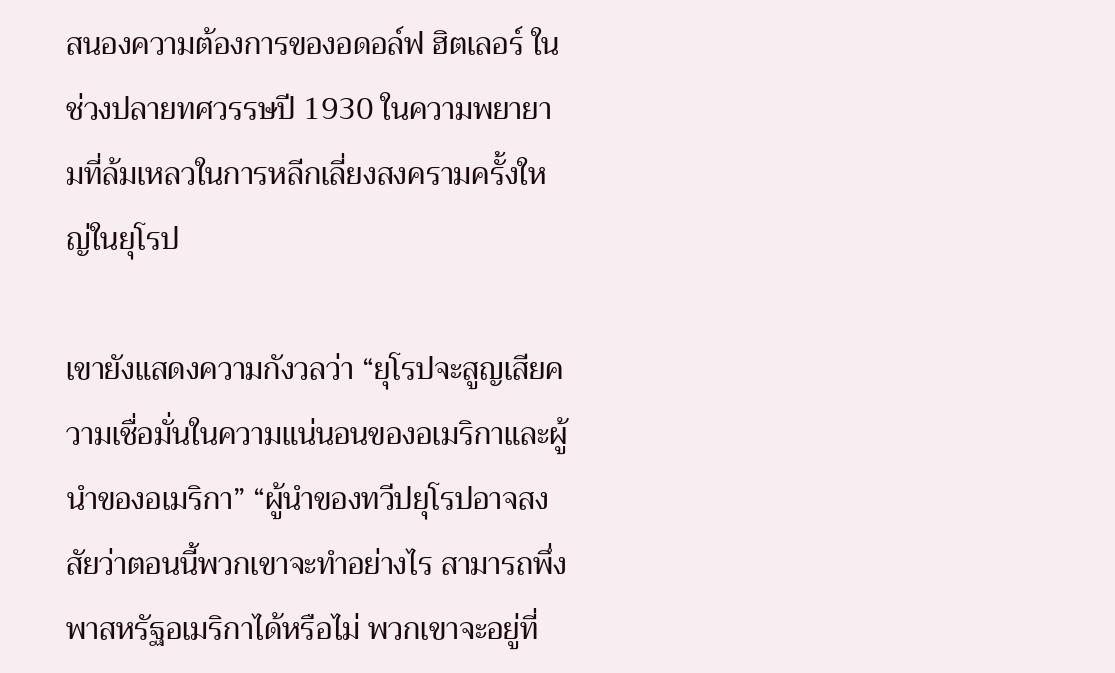สนองความต้องการของอดอล์ฟ ฮิตเลอร์ ในช่วงปลายทศวรรษปี 1930 ในความพยายามที่ล้มเหลวในการหลีกเลี่ยงสงครามครั้งใหญ่ในยุโรป

เขายังแสดงความกังวลว่า “ยุโรปจะสูญเสียความเชื่อมั่นในความแน่นอนของอเมริกาและผู้นำของอเมริกา” “ผู้นำของทวีปยุโรปอาจสงสัยว่าตอนนี้พวกเขาจะทำอย่างไร สามารถพึ่งพาสหรัฐอเมริกาได้หรือไม่ พวกเขาจะอยู่ที่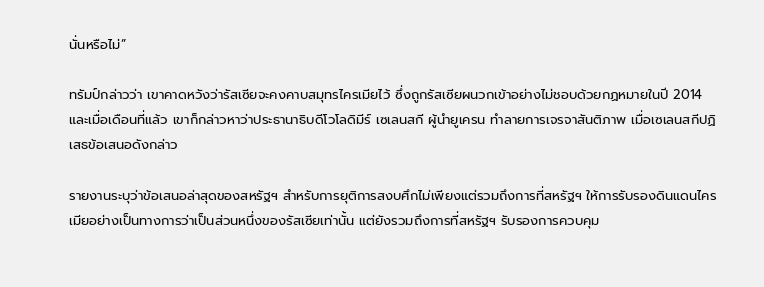นั่นหรือไม่”

ทรัมป์กล่าวว่า เขาคาดหวังว่ารัสเซียจะคงคาบสมุทรไครเมียไว้ ซึ่งถูกรัสเซียผนวกเข้าอย่างไม่ชอบด้วยกฏหมายในปี 2014 และเมื่อเดือนที่แล้ว เขาก็กล่าวหาว่าประธานาธิบดีโวโลดิมีร์ เซเลนสกี ผู้นำยูเครน ทำลายการเจรจาสันติภาพ เมื่อเซเลนสกีปฏิเสธข้อเสนอดังกล่าว

รายงานระบุว่าข้อเสนอล่าสุดของสหรัฐฯ สำหรับการยุติการสงบศึกไม่เพียงแต่รวมถึงการที่สหรัฐฯ ให้การรับรองดินแดนไครเมียอย่างเป็นทางการว่าเป็นส่วนหนึ่งของรัสเซียเท่านั้น แต่ยังรวมถึงการที่สหรัฐฯ รับรองการควบคุม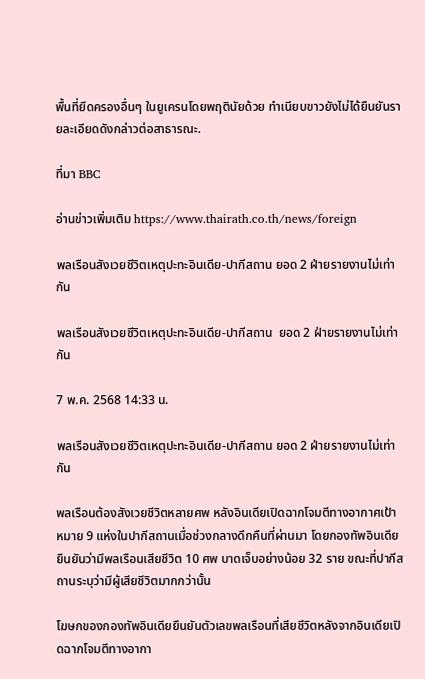พื้นที่ยึดครองอื่นๆ ในยูเครนโดยพฤตินัยด้วย ทำเนียบขาวยังไม่ได้ยืนยันรายละเอียดดังกล่าวต่อสาธารณะ.

ที่มา BBC

อ่านข่าวเพิ่มเติม https://www.thairath.co.th/news/foreign

พลเรือนสังเวยชีวิตเหตุปะทะอินเดีย-ปากีสถาน ยอด 2 ฝ่ายรายงานไม่เท่ากัน

พลเรือนสังเวยชีวิตเหตุปะทะอินเดีย-ปากีสถาน  ยอด 2 ฝ่ายรายงานไม่เท่ากัน

7 พ.ค. 2568 14:33 น.

พลเรือนสังเวยชีวิตเหตุปะทะอินเดีย-ปากีสถาน ยอด 2 ฝ่ายรายงานไม่เท่ากัน

พลเรือนต้องสังเวยชีวิตหลายศพ หลังอินเดียเปิดฉากโจมตีทางอากาศเป้าหมาย 9 แห่งในปากีสถานเมื่อช่วงกลางดึกคืนที่ผ่านมา โดยกองทัพอินเดียยืนยันว่ามีพลเรือนเสียชีวิต 10 ศพ บาดเจ็บอย่างน้อย 32 ราย ขณะที่ปากีสถานระบุว่ามีผู้เสียชีวิตมากกว่านั้น

โฆษกของกองทัพอินเดียยืนยันตัวเลขพลเรือนที่เสียชีวิตหลังจากอินเดียเปิดฉากโจมตีทางอากา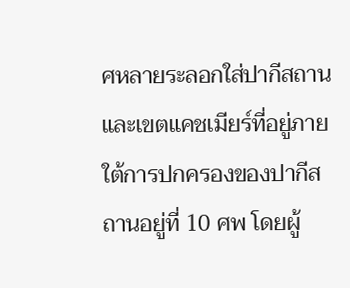ศหลายระลอกใส่ปากีสถานและเขตแคชเมียร์ที่อยู่ภายใต้การปกครองของปากีสถานอยู่ที่ 10 ศพ โดยผู้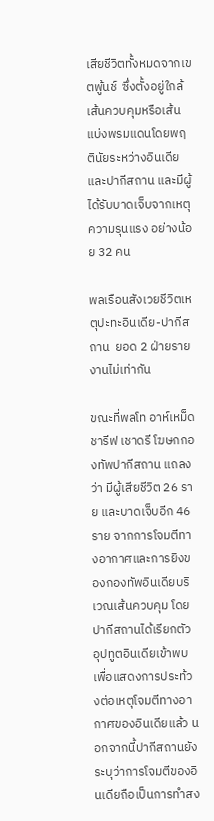เสียชีวิตทั้งหมดจากเขตพู้นช์  ซึ่งตั้งอยู่ใกล้เส้นควบคุมหรือเส้นแบ่งพรมแดนโดยพฤตินัยระหว่างอินเดียและปากีสถาน และมีผู้ได้รับบาดเจ็บจากเหตุความรุนแรง อย่างน้อย 32 คน

พลเรือนสังเวยชีวิตเหตุปะทะอินเดีย-ปากีสถาน  ยอด 2 ฝ่ายรายงานไม่เท่ากัน

ขณะที่พลโท อาห์เหม็ด ชารีฟ เชาดรี โฆษกกองทัพปากีสถาน แถลงว่า มีผู้เสียชีวิต 26 ราย และบาดเจ็บอีก 46 ราย จากการโจมตีทางอากาศและการยิงของกองทัพอินเดียบริเวณเส้นควบคุม โดยปากีสถานได้เรียกตัว อุปทูตอินเดียเข้าพบ เพื่อแสดงการประท้วงต่อเหตุโจมตีทางอากาศของอินเดียแล้ว นอกจากนี้ปากีสถานยังระบุว่าการโจมตีของอินเดียถือเป็นการทำสง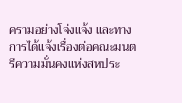ครามอย่างโจ่งแจ้ง และทางการได้แจ้งเรื่องต่อคณะมนตรีความมั่นคงแห่งสหประ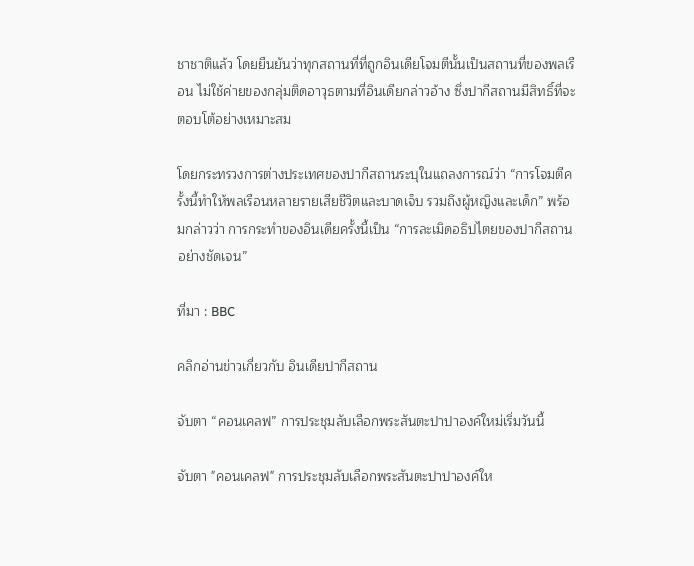ชาชาติแล้ว โดยยืนยันว่าทุกสถานที่ที่ถูกอินเดียโจมตีนั้นเป็นสถานที่ของพลเรือน ไม่ใช้ค่ายของกลุ่มติดอาวุธตามที่อินเดียกล่าวอ้าง ซึ่งปากีสถานมีสิทธิ์ที่จะตอบโต้อย่างเหมาะสม

โดยกระทรวงการต่างประเทศของปากีสถานระบุในแถลงการณ์ว่า “การโจมตีครั้งนี้ทำให้พลเรือนหลายรายเสียชีวิตและบาดเจ็บ รวมถึงผู้หญิงและเด็ก” พร้อมกล่าวว่า การกระทำของอินเดียครั้งนี้เป็น “การละเมิดอธิปไตยของปากีสถานอย่างชัดเจน”

ที่มา : BBC

คลิกอ่านข่าวเกี่ยวกับ อินเดียปากีสถาน

จับตา “คอนเคลฟ” การประชุมลับเลือกพระสันตะปาปาองค์ใหม่เริ่มวันนี้

จับตา "คอนเคลฟ" การประชุมลับเลือกพระสันตะปาปาองค์ให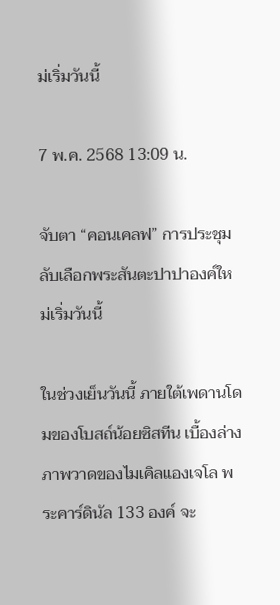ม่เริ่มวันนี้

7 พ.ค. 2568 13:09 น.

จับตา “คอนเคลฟ” การประชุมลับเลือกพระสันตะปาปาองค์ใหม่เริ่มวันนี้

ในช่วงเย็นวันนี้ ภายใต้เพดานโดมของโบสถ์น้อยซิสทีน เบื้องล่างภาพวาดของไมเคิลแองเจโล พระคาร์ดินัล 133 องค์ จะ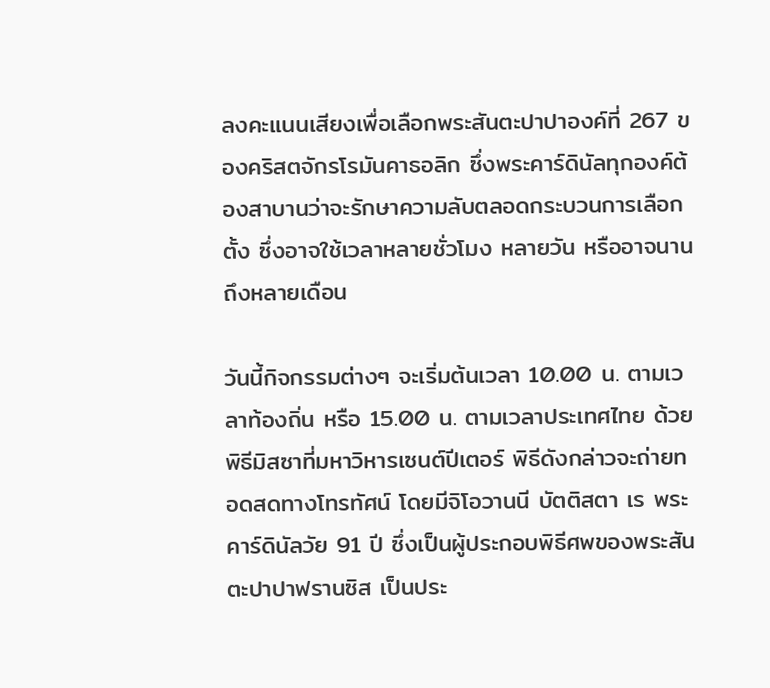ลงคะแนนเสียงเพื่อเลือกพระสันตะปาปาองค์ที่ 267 ของคริสตจักรโรมันคาธอลิก ซึ่งพระคาร์ดินัลทุกองค์ต้องสาบานว่าจะรักษาความลับตลอดกระบวนการเลือกตั้ง ซึ่งอาจใช้เวลาหลายชั่วโมง หลายวัน หรืออาจนานถึงหลายเดือน

วันนี้กิจกรรมต่างๆ จะเริ่มต้นเวลา 10.00 น. ตามเวลาท้องถิ่น หรือ 15.00 น. ตามเวลาประเทศไทย ด้วยพิธีมิสซาที่มหาวิหารเซนต์ปีเตอร์ พิธีดังกล่าวจะถ่ายทอดสดทางโทรทัศน์ โดยมีจิโอวานนี บัตติสตา เร พระคาร์ดินัลวัย 91 ปี ซึ่งเป็นผู้ประกอบพิธีศพของพระสันตะปาปาฟรานซิส เป็นประ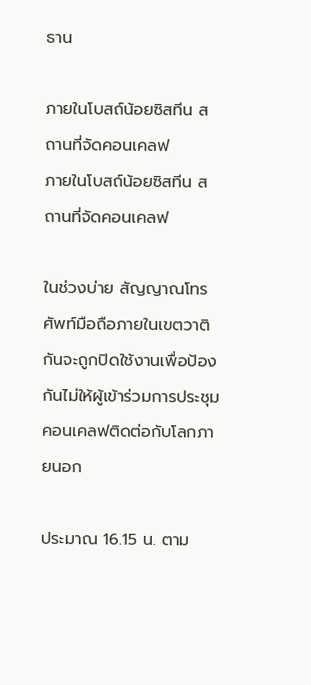ธาน

ภายในโบสถ์น้อยซิสทีน สถานที่จัดคอนเคลฟ
ภายในโบสถ์น้อยซิสทีน สถานที่จัดคอนเคลฟ

ในช่วงบ่าย สัญญาณโทรศัพท์มือถือภายในเขตวาติกันจะถูกปิดใช้งานเพื่อป้องกันไม่ให้ผู้เข้าร่วมการประชุมคอนเคลฟติดต่อกับโลกภายนอก

ประมาณ 16.15 น. ตาม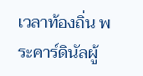เวลาท้องถิ่น พระคาร์ดินัลผู้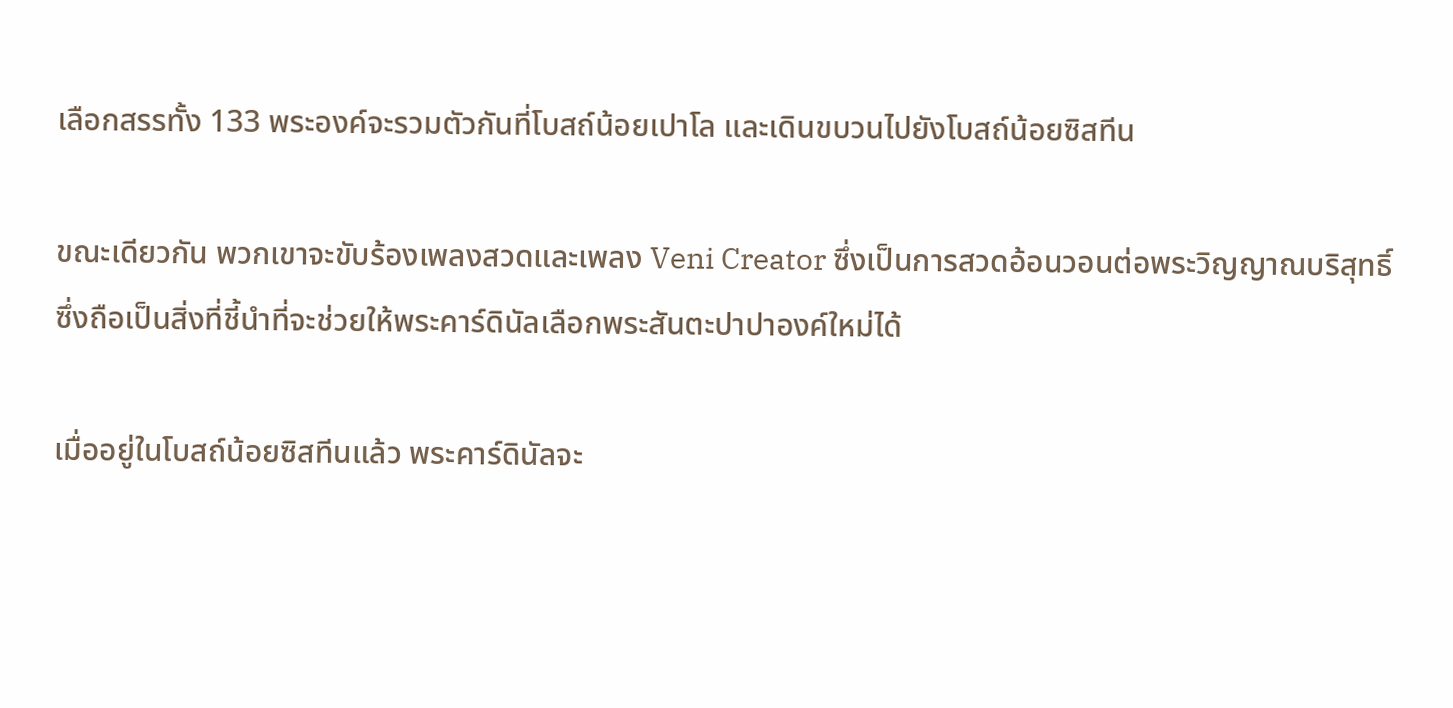เลือกสรรทั้ง 133 พระองค์จะรวมตัวกันที่โบสถ์น้อยเปาโล และเดินขบวนไปยังโบสถ์น้อยซิสทีน

ขณะเดียวกัน พวกเขาจะขับร้องเพลงสวดและเพลง Veni Creator ซึ่งเป็นการสวดอ้อนวอนต่อพระวิญญาณบริสุทธิ์ ซึ่งถือเป็นสิ่งที่ชี้นำที่จะช่วยให้พระคาร์ดินัลเลือกพระสันตะปาปาองค์ใหม่ได้

เมื่ออยู่ในโบสถ์น้อยซิสทีนแล้ว พระคาร์ดินัลจะ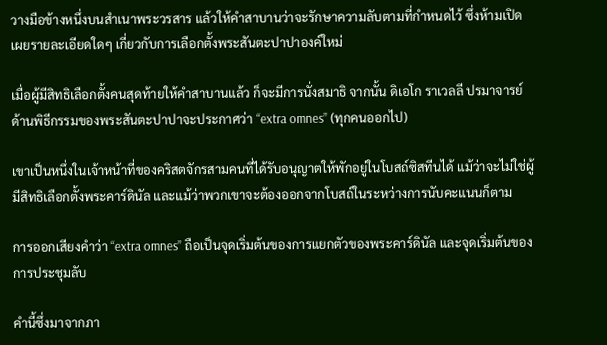วางมือข้างหนึ่งบนสำเนาพระวรสาร แล้วให้คำสาบานว่าจะรักษาความลับตามที่กำหนดไว้ ซึ่งห้ามเปิดเผยรายละเอียดใดๆ เกี่ยวกับการเลือกตั้งพระสันตะปาปาองค์ใหม่

เมื่อผู้มีสิทธิเลือกตั้งคนสุดท้ายให้คำสาบานแล้ว ก็จะมีการนั่งสมาธิ จากนั้น ดิเอโก ราเวลลี ปรมาจารย์ด้านพิธีกรรมของพระสันตะปาปาจะประกาศว่า “extra omnes” (ทุกคนออกไป)

เขาเป็นหนึ่งในเจ้าหน้าที่ของคริสตจักรสามคนที่ได้รับอนุญาตให้พักอยู่ในโบสถ์ซิสทีนได้ แม้ว่าจะไม่ใช่ผู้มีสิทธิเลือกตั้งพระคาร์ดินัล และแม้ว่าพวกเขาจะต้องออกจากโบสถ์ในระหว่างการนับคะแนนก็ตาม

การออกเสียงคำว่า “extra omnes” ถือเป็นจุดเริ่มต้นของการแยกตัวของพระคาร์ดินัล และจุดเริ่มต้นของการประชุมลับ

คำนี้ซึ่งมาจากภา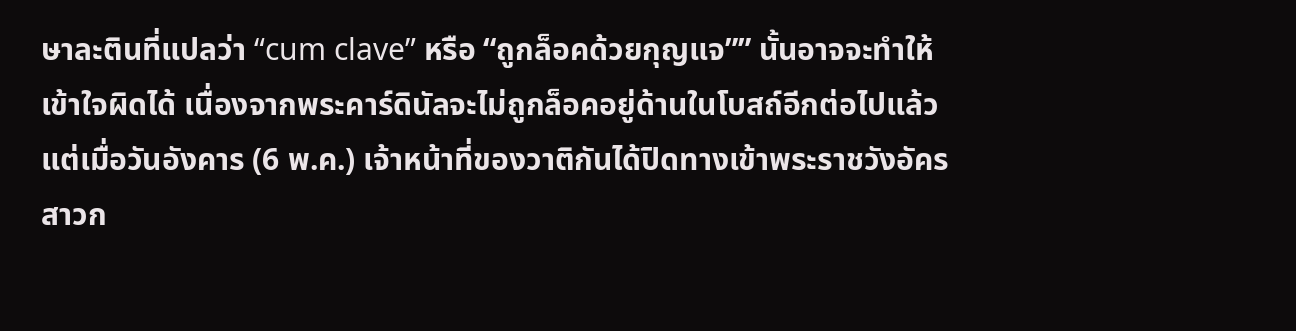ษาละตินที่แปลว่า “cum clave” หรือ “ถูกล็อคด้วยกุญแจ”” นั้นอาจจะทำให้เข้าใจผิดได้ เนื่องจากพระคาร์ดินัลจะไม่ถูกล็อคอยู่ด้านในโบสถ์อีกต่อไปแล้ว แต่เมื่อวันอังคาร (6 พ.ค.) เจ้าหน้าที่ของวาติกันได้ปิดทางเข้าพระราชวังอัครสาวก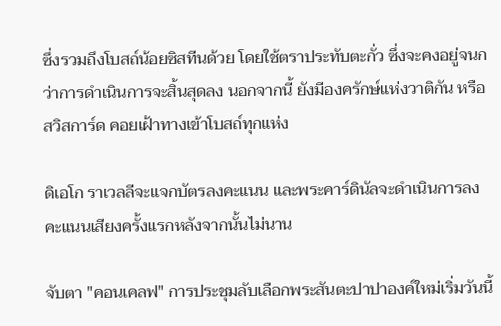ซึ่งรวมถึงโบสถ์น้อยซิสทีนด้วย โดยใช้ตราประทับตะกั่ว ซึ่งจะคงอยู่จนกว่าการดำเนินการจะสิ้นสุดลง นอกจากนี้ ยังมีองครักษ์แห่งวาติกัน หรือ สวิสการ์ด คอยเฝ้าทางเข้าโบสถ์ทุกแห่ง

ดิเอโก ราเวลลีจะแจกบัตรลงคะแนน และพระคาร์ดินัลจะดำเนินการลงคะแนนเสียงครั้งแรกหลังจากนั้นไม่นาน

จับตา "คอนเคลฟ" การประชุมลับเลือกพระสันตะปาปาองค์ใหม่เริ่มวันนี้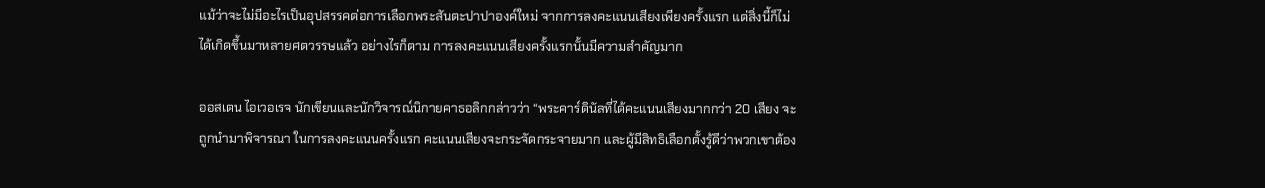แม้ว่าจะไม่มีอะไรเป็นอุปสรรคต่อการเลือกพระสันตะปาปาองค์ใหม่ จากการลงคะแนนเสียงเพียงครั้งแรก แต่สิ่งนี้ก็ไม่ได้เกิดขึ้นมาหลายศตวรรษแล้ว อย่างไรก็ตาม การลงคะแนนเสียงครั้งแรกนั้นมีความสำคัญมาก

ออสเตน ไอเวอเรจ นักเขียนและนักวิจารณ์นิกายคาธอลิกกล่าวว่า “พระคาร์ดินัลที่ได้คะแนนเสียงมากกว่า 20 เสียง จะถูกนำมาพิจารณา ในการลงคะแนนครั้งแรก คะแนนเสียงจะกระจัดกระจายมาก และผู้มีสิทธิเลือกตั้งรู้ดีว่าพวกเขาต้อง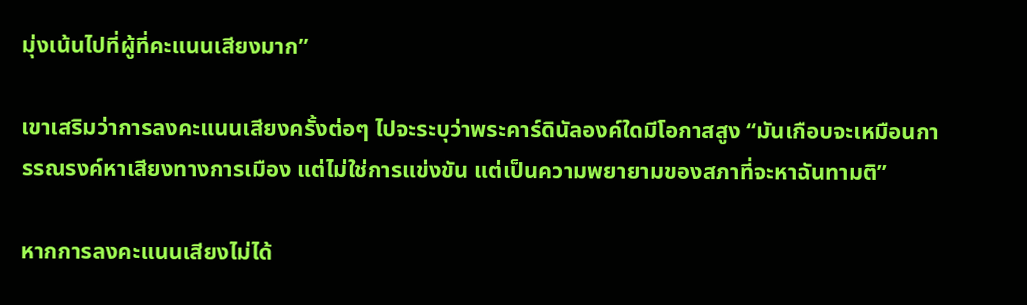มุ่งเน้นไปที่ผู้ที่คะแนนเสียงมาก”

เขาเสริมว่าการลงคะแนนเสียงครั้งต่อๆ ไปจะระบุว่าพระคาร์ดินัลองค์ใดมีโอกาสสูง “มันเกือบจะเหมือนการรณรงค์หาเสียงทางการเมือง แต่ไม่ใช่การแข่งขัน แต่เป็นความพยายามของสภาที่จะหาฉันทามติ”

หากการลงคะแนนเสียงไม่ได้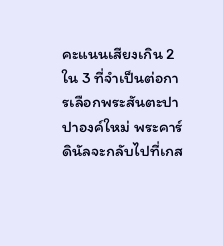คะแนนเสียงเกิน 2 ใน 3 ที่จำเป็นต่อการเลือกพระสันตะปาปาองค์ใหม่ พระคาร์ดินัลจะกลับไปที่เกส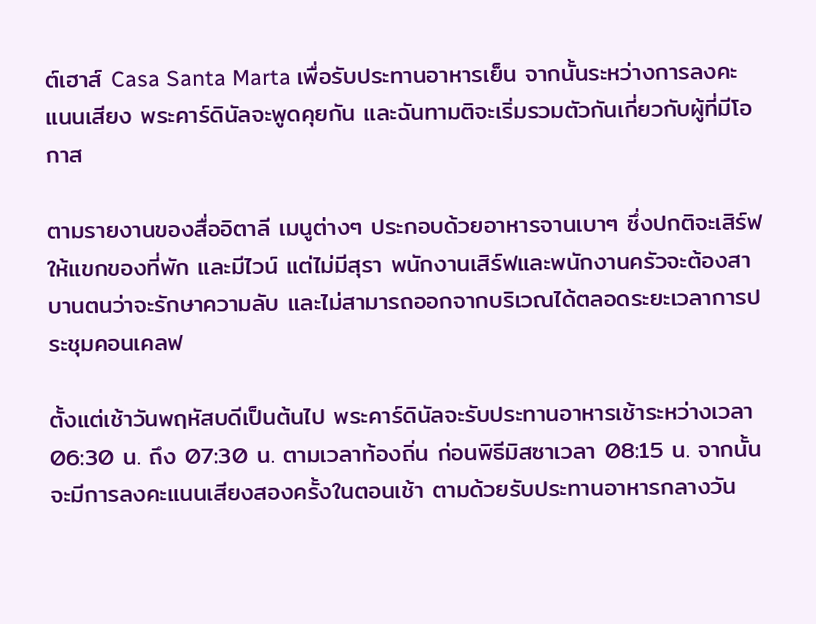ต์เฮาส์ Casa Santa Marta เพื่อรับประทานอาหารเย็น จากนั้นระหว่างการลงคะแนนเสียง พระคาร์ดินัลจะพูดคุยกัน และฉันทามติจะเริ่มรวมตัวกันเกี่ยวกับผู้ที่มีโอกาส

ตามรายงานของสื่ออิตาลี เมนูต่างๆ ประกอบด้วยอาหารจานเบาๆ ซึ่งปกติจะเสิร์ฟให้แขกของที่พัก และมีไวน์ แต่ไม่มีสุรา พนักงานเสิร์ฟและพนักงานครัวจะต้องสาบานตนว่าจะรักษาความลับ และไม่สามารถออกจากบริเวณได้ตลอดระยะเวลาการประชุมคอนเคลฟ

ตั้งแต่เช้าวันพฤหัสบดีเป็นต้นไป พระคาร์ดินัลจะรับประทานอาหารเช้าระหว่างเวลา 06:30 น. ถึง 07:30 น. ตามเวลาท้องถิ่น ก่อนพิธีมิสซาเวลา 08:15 น. จากนั้นจะมีการลงคะแนนเสียงสองครั้งในตอนเช้า ตามด้วยรับประทานอาหารกลางวัน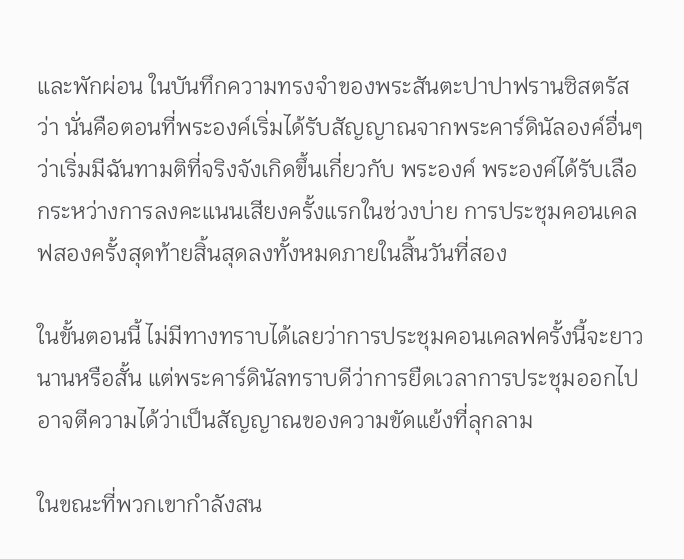และพักผ่อน ในบันทึกความทรงจำของพระสันตะปาปาฟรานซิสตรัสว่า นั่นคือตอนที่พระองค์เริ่มได้รับสัญญาณจากพระคาร์ดินัลองค์อื่นๆ ว่าเริ่มมีฉันทามติที่จริงจังเกิดขึ้นเกี่ยวกับ พระองค์ พระองค์ได้รับเลือกระหว่างการลงคะแนนเสียงครั้งแรกในช่วงบ่าย การประชุมคอนเคลฟสองครั้งสุดท้ายสิ้นสุดลงทั้งหมดภายในสิ้นวันที่สอง

ในขั้นตอนนี้ ไม่มีทางทราบได้เลยว่าการประชุมคอนเคลฟครั้งนี้จะยาวนานหรือสั้น แต่พระคาร์ดินัลทราบดีว่าการยืดเวลาการประชุมออกไปอาจตีความได้ว่าเป็นสัญญาณของความขัดแย้งที่ลุกลาม

ในขณะที่พวกเขากำลังสน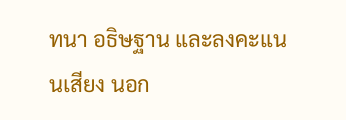ทนา อธิษฐาน และลงคะแนนเสียง นอก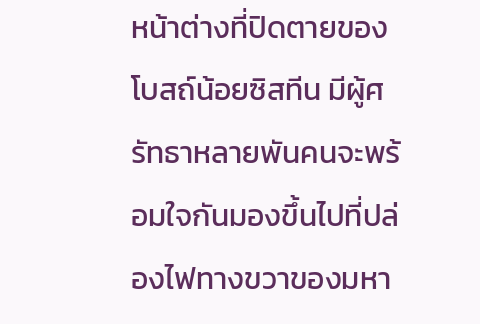หน้าต่างที่ปิดตายของโบสถ์น้อยซิสทีน มีผู้ศรัทธาหลายพันคนจะพร้อมใจกันมองขึ้นไปที่ปล่องไฟทางขวาของมหา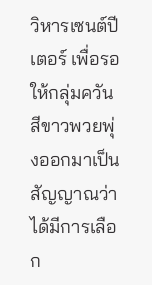วิหารเซนต์ปีเตอร์ เพื่อรอให้กลุ่มควันสีขาวพวยพุ่งออกมาเป็นสัญญาณว่าได้มีการเลือก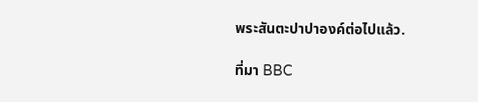พระสันตะปาปาองค์ต่อไปแล้ว.

ที่มา BBC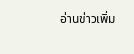อ่านข่าวเพิ่ม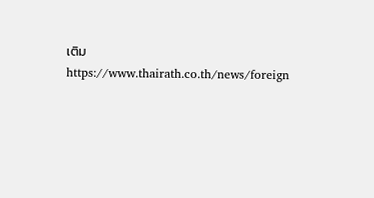เติม https://www.thairath.co.th/news/foreign